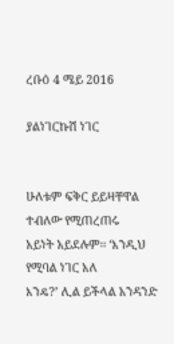ረቡዕ 4 ሜይ 2016

ያልነገርኩሽ ነገር


ሁለቱም ፍቅር ይይዛቸዋል ተብለው የሚጠረጠሩ
አይነት አይደሉም፡፡ ‘እንዲህ የሚባል ነገር አለ
እንዴ?’ ሊል ይችላል አንዳንድ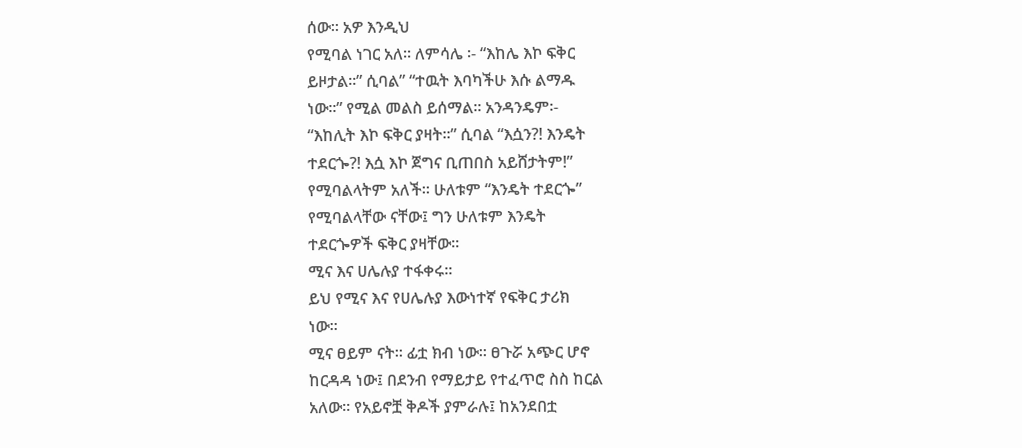ሰው፡፡ አዎ እንዲህ
የሚባል ነገር አለ፡፡ ለምሳሌ ፡- “እከሌ እኮ ፍቅር
ይዞታል፡፡” ሲባል” “ተዉት እባካችሁ እሱ ልማዱ
ነው፡፡” የሚል መልስ ይሰማል፡፡ አንዳንዴም፡-
“እከሊት እኮ ፍቅር ያዛት፡፡” ሲባል “እሷን?! እንዴት
ተደርጐ?! እሷ እኮ ጀግና ቢጠበስ አይሸታትም!”
የሚባልላትም አለች፡፡ ሁለቱም “እንዴት ተደርጐ”
የሚባልላቸው ናቸው፤ ግን ሁለቱም እንዴት
ተደርጐዎች ፍቅር ያዛቸው፡፡
ሚና እና ሀሌሉያ ተፋቀሩ፡፡
ይህ የሚና እና የሀሌሉያ እውነተኛ የፍቅር ታሪክ
ነው፡፡
ሚና ፀይም ናት፡፡ ፊቷ ክብ ነው፡፡ ፀጉሯ አጭር ሆኖ
ከርዳዳ ነው፤ በደንብ የማይታይ የተፈጥሮ ስስ ከርል
አለው፡፡ የአይኖቿ ቅዶች ያምራሉ፤ ከአንደበቷ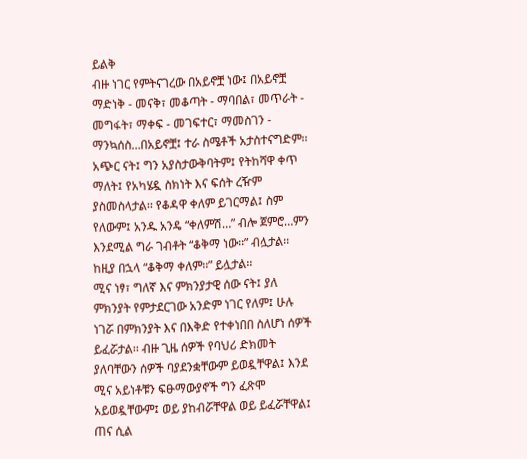ይልቅ
ብዙ ነገር የምትናገረው በአይኖቿ ነው፤ በአይኖቿ
ማድነቅ - መናቅ፣ መቆጣት - ማባበል፣ መጥራት -
መግፋት፣ ማቀፍ - መገፍተር፣ ማመስገን -
ማንኳሰስ…በአይኖቿ፤ ተራ ስሜቶች አታስተናግድም፡፡
አጭር ናት፤ ግን አያስታውቅባትም፤ የትከሻዋ ቀጥ
ማለት፤ የአካሄዷ ስክነት እና ፍሰት ረዥም
ያስመስላታል፡፡ የቆዳዋ ቀለም ይገርማል፤ ስም
የለውም፤ አንዱ አንዴ “ቀለምሽ…” ብሎ ጀምሮ…ምን
እንደሚል ግራ ገብቶት “ቆቅማ ነው፡፡” ብሏታል፡፡
ከዚያ በኋላ “ቆቅማ ቀለም፡፡” ይሏታል፡፡
ሚና ነፃ፣ ግለኛ እና ምክንያታዊ ሰው ናት፤ ያለ
ምክንያት የምታደርገው አንድም ነገር የለም፤ ሁሉ
ነገሯ በምክንያት እና በእቅድ የተቀነበበ ስለሆነ ሰዎች
ይፈሯታል፡፡ ብዙ ጊዜ ሰዎች የባህሪ ድክመት
ያለባቸውን ሰዎች ባያደንቋቸውም ይወዷቸዋል፤ እንደ
ሚና አይነቶቹን ፍፁማውያኖች ግን ፈጽሞ
አይወዷቸውም፤ ወይ ያከብሯቸዋል ወይ ይፈሯቸዋል፤
ጠና ሲል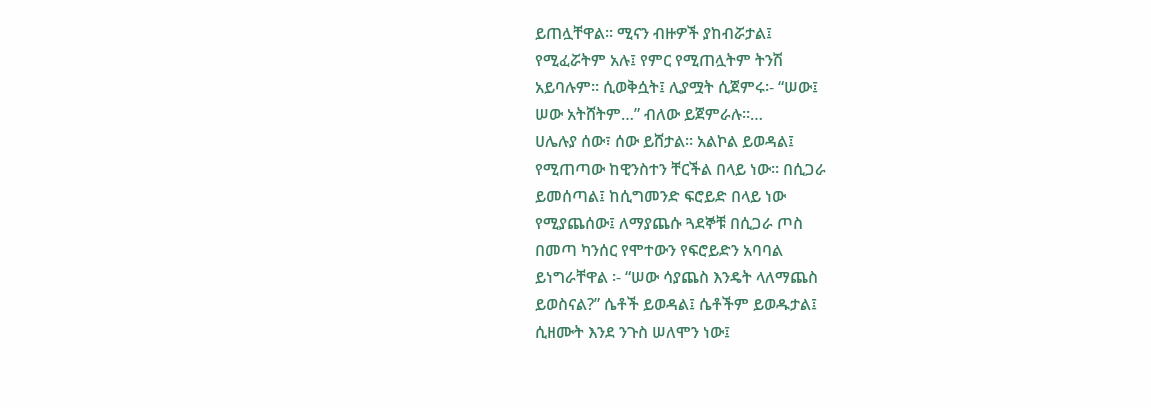ይጠሏቸዋል፡፡ ሚናን ብዙዎች ያከብሯታል፤
የሚፈሯትም አሉ፤ የምር የሚጠሏትም ትንሽ
አይባሉም፡፡ ሲወቅሷት፤ ሊያሟት ሲጀምሩ፡- “ሠው፤
ሠው አትሸትም…” ብለው ይጀምራሉ፡፡…
ሀሌሉያ ሰው፣ ሰው ይሸታል፡፡ አልኮል ይወዳል፤
የሚጠጣው ከዊንስተን ቸርችል በላይ ነው፡፡ በሲጋራ
ይመሰጣል፤ ከሲግመንድ ፍሮይድ በላይ ነው
የሚያጨሰው፤ ለማያጨሱ ጓደኞቹ በሲጋራ ጦስ
በመጣ ካንሰር የሞተውን የፍሮይድን አባባል
ይነግራቸዋል ፡- “ሠው ሳያጨስ እንዴት ላለማጨስ
ይወስናል?” ሴቶች ይወዳል፤ ሴቶችም ይወዱታል፤
ሲዘሙት እንደ ንጉስ ሠለሞን ነው፤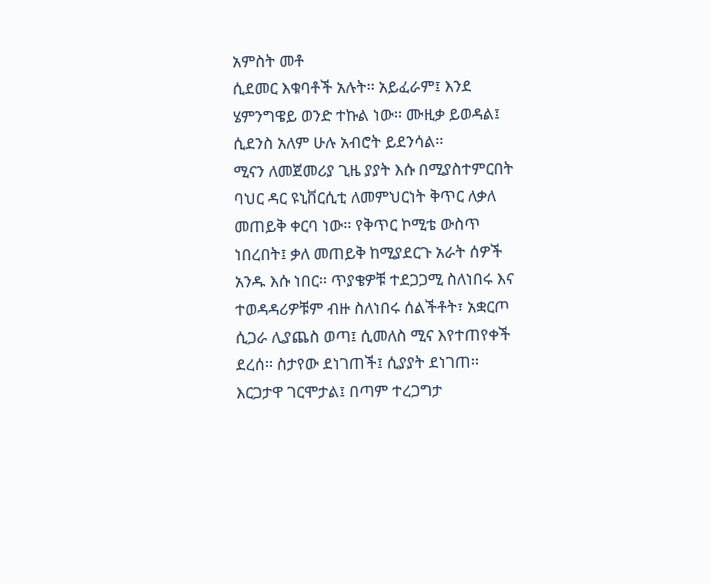አምስት መቶ
ሲደመር እቁባቶች አሉት፡፡ አይፈራም፤ እንደ
ሄምንግዌይ ወንድ ተኩል ነው፡፡ ሙዚቃ ይወዳል፤
ሲደንስ አለም ሁሉ አብሮት ይደንሳል፡፡
ሚናን ለመጀመሪያ ጊዜ ያያት እሱ በሚያስተምርበት
ባህር ዳር ዩኒቨርሲቲ ለመምህርነት ቅጥር ለቃለ
መጠይቅ ቀርባ ነው፡፡ የቅጥር ኮሚቴ ውስጥ
ነበረበት፤ ቃለ መጠይቅ ከሚያደርጉ አራት ሰዎች
አንዱ እሱ ነበር፡፡ ጥያቄዎቹ ተደጋጋሚ ስለነበሩ እና
ተወዳዳሪዎቹም ብዙ ስለነበሩ ሰልችቶት፣ አቋርጦ
ሲጋራ ሊያጨስ ወጣ፤ ሲመለስ ሚና እየተጠየቀች
ደረሰ፡፡ ስታየው ደነገጠች፤ ሲያያት ደነገጠ፡፡
እርጋታዋ ገርሞታል፤ በጣም ተረጋግታ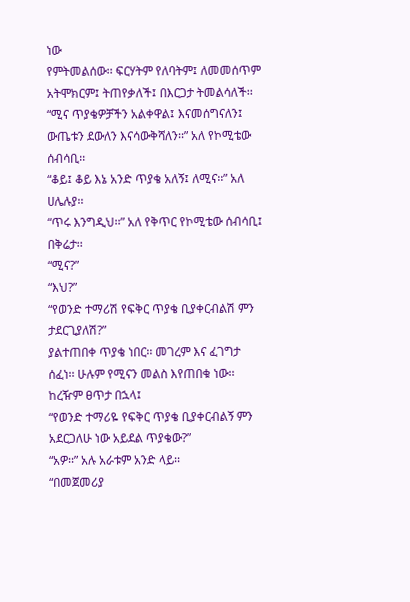ነው
የምትመልሰው፡፡ ፍርሃትም የለባትም፤ ለመመሰጥም
አትሞክርም፤ ትጠየቃለች፤ በእርጋታ ትመልሳለች፡፡
“ሚና ጥያቄዎቻችን አልቀዋል፤ እናመሰግናለን፤
ውጤቱን ደውለን እናሳውቅሻለን፡፡” አለ የኮሚቴው
ሰብሳቢ፡፡
“ቆይ፤ ቆይ እኔ አንድ ጥያቄ አለኝ፤ ለሚና፡፡” አለ
ሀሌሉያ፡፡
“ጥሩ እንግዲህ፡፡” አለ የቅጥር የኮሚቴው ሰብሳቢ፤
በቅሬታ፡፡
“ሚና?”
“እህ?”
“የወንድ ተማሪሽ የፍቅር ጥያቄ ቢያቀርብልሽ ምን
ታደርጊያለሽ?”
ያልተጠበቀ ጥያቄ ነበር፡፡ መገረም እና ፈገግታ
ሰፈነ፡፡ ሁሉም የሚናን መልስ እየጠበቁ ነው፡፡
ከረዥም ፀጥታ በኋላ፤
“የወንድ ተማሪዬ የፍቅር ጥያቄ ቢያቀርብልኝ ምን
አደርጋለሁ ነው አይደል ጥያቄው?”
“አዎ፡፡” አሉ አራቱም አንድ ላይ፡፡
“በመጀመሪያ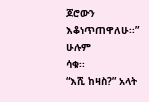ጆሮውን እቆነጥጠዋለሁ፡፡” ሁሉም
ሳቁ፡፡
“እሺ ከዛስ?” አላት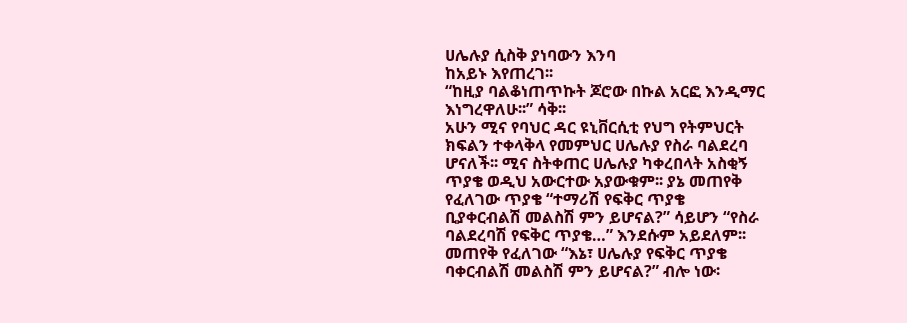ሀሌሉያ ሲስቅ ያነባውን እንባ
ከአይኑ እየጠረገ፡፡
“ከዚያ ባልቆነጠጥኩት ጆሮው በኩል አርፎ እንዲማር
እነግረዋለሁ፡፡” ሳቅ፡፡
አሁን ሚና የባህር ዳር ዩኒቨርሲቲ የህግ የትምህርት
ክፍልን ተቀላቅላ የመምህር ሀሌሉያ የስራ ባልደረባ
ሆናለች፡፡ ሚና ስትቀጠር ሀሌሉያ ካቀረበላት አስቂኝ
ጥያቄ ወዲህ አውርተው አያውቁም፡፡ ያኔ መጠየቅ
የፈለገው ጥያቄ “ተማሪሽ የፍቅር ጥያቄ
ቢያቀርብልሽ መልስሽ ምን ይሆናል?” ሳይሆን “የስራ
ባልደረባሽ የፍቅር ጥያቄ…” እንደሱም አይደለም፡፡
መጠየቅ የፈለገው “እኔ፣ ሀሌሉያ የፍቅር ጥያቄ
ባቀርብልሽ መልስሽ ምን ይሆናል?” ብሎ ነው፡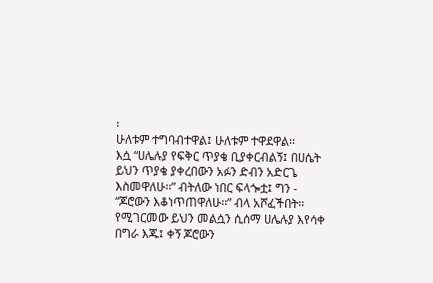፡
ሁለቱም ተግባብተዋል፤ ሁለቱም ተዋደዋል፡፡
እሷ “ሀሌሉያ የፍቅር ጥያቄ ቢያቀርብልኝ፤ በሀሴት
ይህን ጥያቄ ያቀረበውን አፉን ድብን አድርጌ
እስመዋለሁ፡፡” ብትለው ነበር ፍላጐቷ፤ ግን -
“ጆሮውን እቆነጥጠዋለሁ፡፡” ብላ አሾፈችበት፡፡
የሚገርመው ይህን መልሷን ሲሰማ ሀሌሉያ እየሳቀ
በግራ እጁ፤ ቀኝ ጆሮውን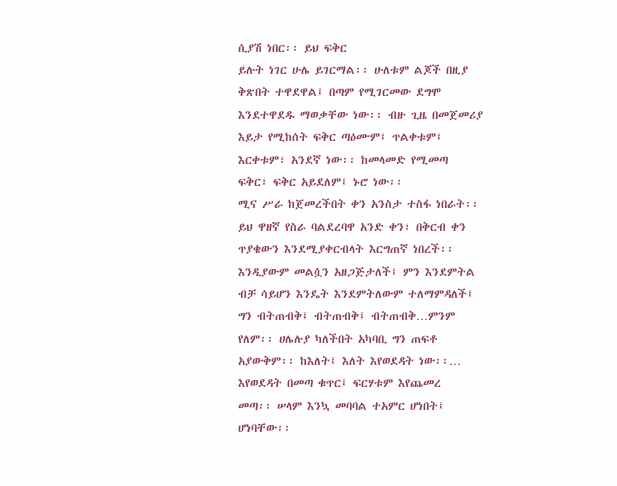ሲያሽ ነበር፡፡ ይህ ፍቅር
ይሉት ነገር ሁሌ ይገርማል፡፡ ሁለቱም ልጆች በዚያ
ቅጽበት ተዋደዋል፤ በጣም የሚገርመው ደግሞ
እንደተዋደዱ ማወቃቸው ነው፡፡ ብዙ ጊዜ በመጀመሪያ
እይታ የሚከሰት ፍቅር ጣዕሙም፤ ጥልቀቱም፤
እርቀቱም፣ አንደኛ ነው፡፡ ከመላመድ የሚመጣ
ፍቅር፣ ፍቅር አይደለም፤ ኑሮ ነው፡፡
ሚና ሥራ ከጀመረችበት ቀን አንስታ ተስፋ ነበራት፡፡
ይህ ዋዘኛ የስራ ባልደረባዋ አንድ ቀን፣ በቅርብ ቀን
ጥያቄውን እንደሚያቀርብላት እርግጠኛ ነበረች፡፡
እንዲያውም መልሷን አዘጋጅታለች፤ ምን እንደምትል
ብቻ ሳይሆን እንዴት እንደምትለውም ተለማምዳለች፤
ግን ብትጠብቅ፤ ብትጠብቅ፤ ብትጠብቅ…ምንም
የለም፡፡ ሀሌሉያ ካለችበት አካባቢ ግን ጠፍቶ
አያውቅም፡፡ ከእለት፤ እለት እየወደዳት ነው፡፡…
እየወደዳት በመጣ ቁጥር፤ ፍርሃቱም እየጨመረ
መጣ፡፡ ሠላም እንኳ መባባል ተአምር ሆነበት፤
ሆነባቸው፡፡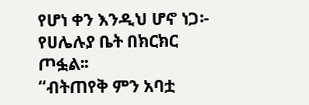የሆነ ቀን እንዲህ ሆኖ ነጋ፡- የሀሌሉያ ቤት በክርክር
ጦፏል፡፡
“ብትጠየቅ ምን አባቷ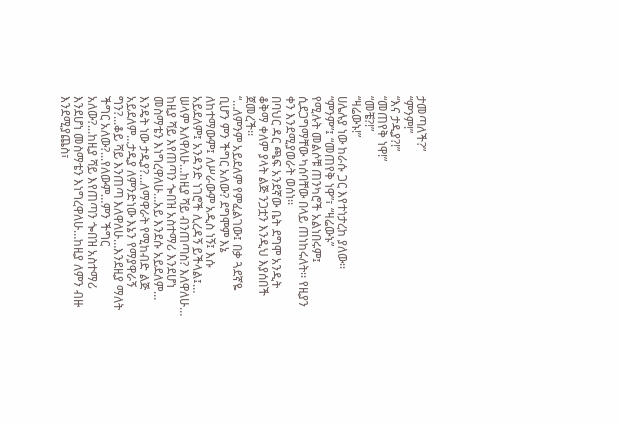ታመጣለች?”
“ምንም!”
“እና ታዲያ?!”
“መጠየቅ ነዋ!”
“መቼ?!”
“ዛሬውኑ!”
ሀሌሉያ ነው ከራሱ ጋር እየተነታረከ ያለው፡፡
“ምንም”፤ “መጠየቅ ነዋ”፣ “ዛሬውኑ”
የሚሉት መልሶቹ ጠንካሮች አልነበሩም፤
ሲደጋግማቸው ካሰባቸው በላይ ጠነከሩለት፡፡ የዚያን
ቀን እንደሚያወራት ወሰነ፡፡
በባህር ዳር ጫፍ አንደኛው ቤት ደግሞ አንዲት
ቆቅማ ቀለም ያላት ልጅ ንጋቷን እንዲህ እያሰበች
ጀመረች፡፡
“…ለምንም አይደለም የምፈልገው፤ በቃ ጓደኛዬ
ቢሆን ምን ችግር አለው? ደግሞም እኔ
ለከተማውም፤ ለሥራውም አዲስ ነኝ፤ እሱ
አይደለም፤ አንዳንድ ነገሮች ሊረዳኝ ይችላል፤…
ሠላም እለዋለሁ…ከዚያ ሻይ ብንጠጣስ? እለዋለሁ…
ከዚያ ሻይ እየጠጣን ጐበዝ አስተማሪ እንደሆነ
መስማቴን እነግረዋለሁ…አይ እንደሱ አይደለም…
እንዴት ነው ታዲያ?...ለማዋራት የሚከብድ ልጅ
አይደለም…ታዲያ ለምንድነው እኔን የማያዋራኝ
ግን?...ቆይ ሻይ እንጠጣ እለዋለሁ…እንደዚያ ማለት
ችግር አለው?...የለውም…ምን ችግር
አለው?...ከዚያ ሻይ እየጠጣን ጐበዝ አስተማሪ
እንደሆነ መስማቴን እነግረዋለሁ…ከዚያ ለምን ብዙ
እንደሚያጨስ፣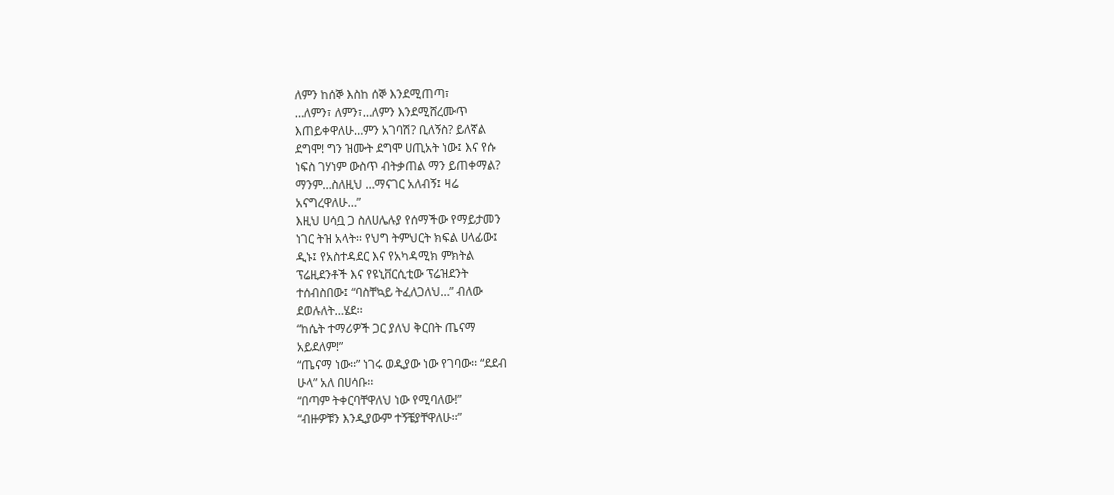ለምን ከሰኞ እስከ ሰኞ እንደሚጠጣ፣
…ለምን፣ ለምን፣…ለምን እንደሚሸረሙጥ
እጠይቀዋለሁ…ምን አገባሽ? ቢለኝስ? ይለኛል
ደግሞ! ግን ዝሙት ደግሞ ሀጢአት ነው፤ እና የሱ
ነፍስ ገሃነም ውስጥ ብትቃጠል ማን ይጠቀማል?
ማንም…ስለዚህ …ማናገር አለብኝ፤ ዛሬ
አናግረዋለሁ…”
እዚህ ሀሳቧ ጋ ስለሀሌሉያ የሰማችው የማይታመን
ነገር ትዝ አላት፡፡ የህግ ትምህርት ክፍል ሀላፊው፤
ዲኑ፤ የአስተዳደር እና የአካዳሚክ ምክትል
ፕሬዚደንቶች እና የዩኒቨርሲቲው ፕሬዝደንት
ተሰብስበው፤ “ባስቸኳይ ትፈለጋለህ…” ብለው
ደወሉለት…ሄደ፡፡
“ከሴት ተማሪዎች ጋር ያለህ ቅርበት ጤናማ
አይደለም!”
“ጤናማ ነው፡፡” ነገሩ ወዲያው ነው የገባው፡፡ “ደደብ
ሁላ” አለ በሀሳቡ፡፡
“በጣም ትቀርባቸዋለህ ነው የሚባለው!”
“ብዙዎቹን እንዲያውም ተኝቼያቸዋለሁ፡፡”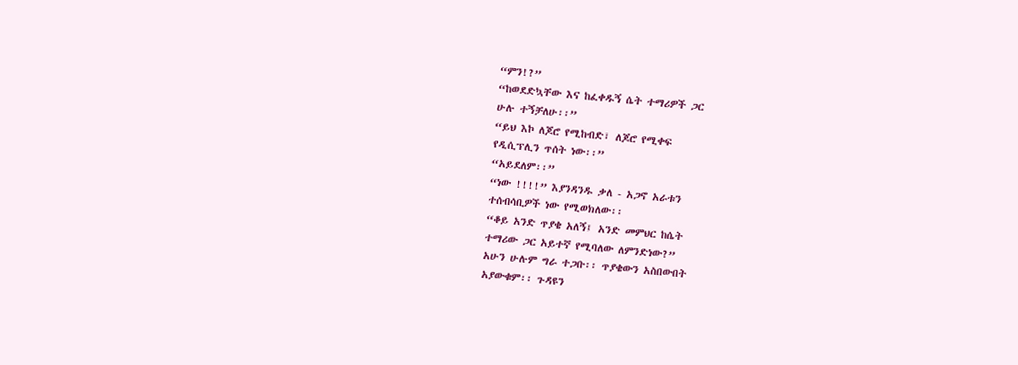“ምን!?”
“ከወደድኳቸው እና ከፈቀዱኝ ሴት ተማሪዎች ጋር
ሁሉ ተኝቻለሁ፡፡”
“ይህ እኮ ለጆሮ የሚከብድ፣ ለጆሮ የሚቀፍ
የዲሲፕሊን ጥሰት ነው፡፡”
“አይደለም፡፡”
“ነው !!!!” እያንዳንዱ ቃለ - አጋኖ አራቱን
ተሰብሳቢዎች ነው የሚወክለው፡፡
“ቆይ አንድ ጥያቄ አለኝ፤ አንድ መምህር ከሴት
ተማሪው ጋር አይተኛ የሚባለው ለምንድነው?”
አሁን ሁሉም ግራ ተጋቡ፡፡ ጥያቄውን አስበውበት
አያውቁም፡፡ ጉዳዩን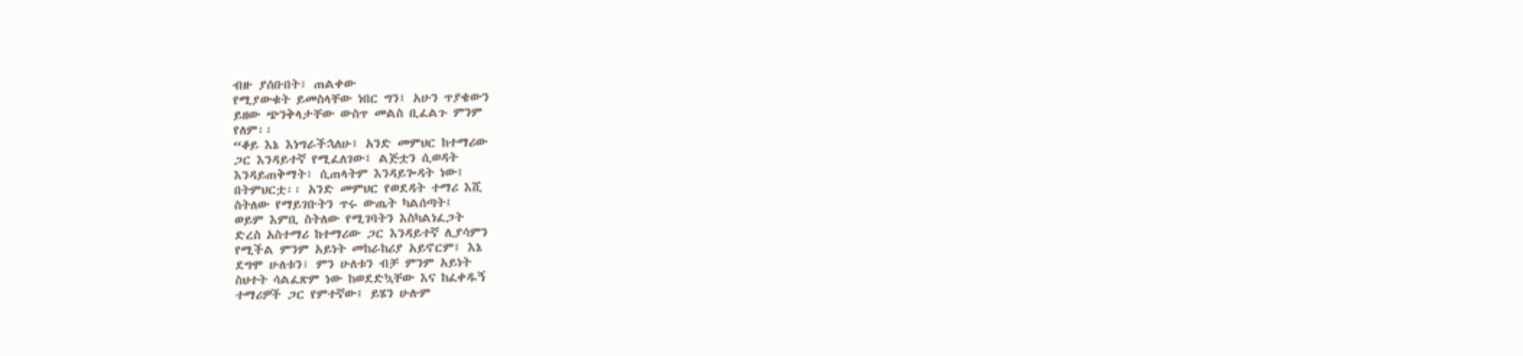ብዙ ያሰቡበት፣ ጠልቀው
የሚያውቁት ይመስላቸው ነበር ግን፤ አሁን ጥያቄውን
ይዘው ጭንቅላታቸው ውስጥ መልስ ቢፈልጉ ምንም
የለም፡፡
“ቆይ እኔ እነግራችኋለሁ፤ አንድ መምህር ከተማሪው
ጋር እንዳይተኛ የሚፈለገው፤ ልጅቷን ሲወዳት
እንዳይጠቅማት፣ ሲጠላትም እንዳይጐዳት ነው፤
በትምህርቷ፡፡ አንድ መምህር የወደዳት ተማሪ እሺ
ስትለው የማይገቡትን ጥሩ ውጤት ካልሰጣት፤
ወይም እምቢ ስትለው የሚገባትን እስካልነፈጋት
ድረስ አስተማሪ ከተማሪው ጋር እንዳይተኛ ሊያሳምን
የሚችል ምንም አይነት መከራከሪያ አይኖርም፤ እኔ
ደግሞ ሁለቱን፣ ምን ሁለቱን ብቻ ምንም አይነት
ስህተት ሳልፈጽም ነው ከወደድኳቸው እና ከፈቀዱኝ
ተማሪዎች ጋር የምተኛው፤ ይሄን ሁሉም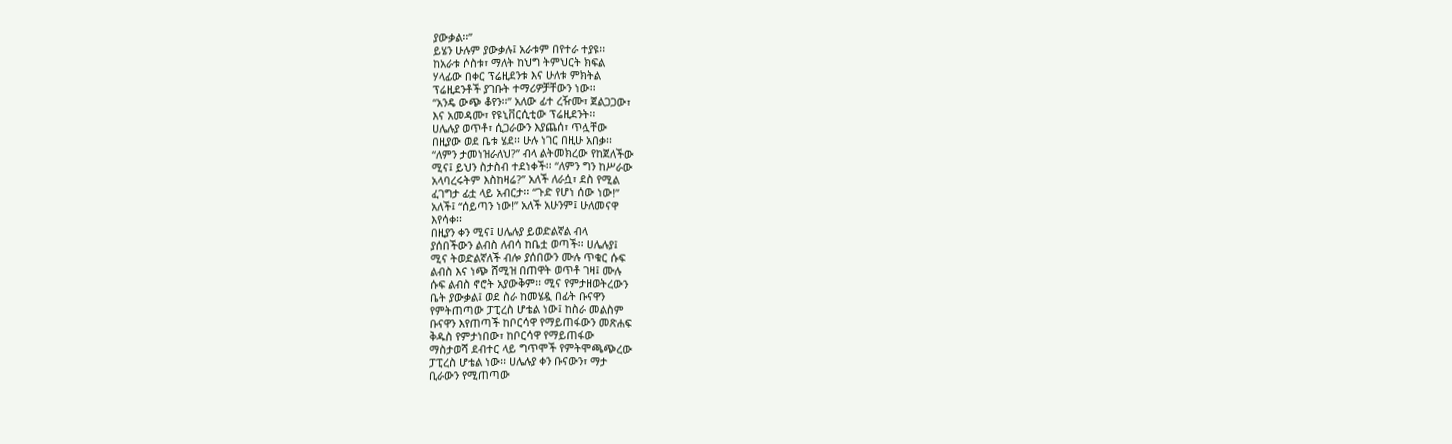ያውቃል፡፡”
ይሄን ሁሉም ያውቃሉ፤ አራቱም በየተራ ተያዩ፡፡
ከአራቱ ሶስቱ፣ ማለት ከህግ ትምህርት ክፍል
ሃላፊው በቀር ፕሬዚደንቱ እና ሁለቱ ምክትል
ፕሬዚደንቶች ያገቡት ተማሪዎቻቸውን ነው፡፡
“አንዴ ውጭ ቆየን፡፡” አለው ፊተ ረዥሙ፣ ጀልጋጋው፣
እና አመዳሙ፣ የዩኒቨርሲቲው ፕሬዚደንት፡፡
ሀሌሉያ ወጥቶ፣ ሲጋራውን እያጨሰ፣ ጥሏቸው
በዚያው ወደ ቤቱ ሄደ፡፡ ሁሉ ነገር በዚሁ አበቃ፡፡
“ለምን ታመነዝራለህ?” ብላ ልትመክረው የከጀለችው
ሚና፤ ይህን ስታስብ ተደነቀች፡፡ “ለምን ግን ከሥራው
አላባረሩትም እስከዛሬ?” አለች ለራሷ፣ ደስ የሚል
ፈገግታ ፊቷ ላይ አብርታ፡፡ “ጉድ የሆነ ሰው ነው!”
አለች፤ “ሰይጣን ነው!” አለች አሁንም፤ ሁለመናዋ
እየሳቀ፡፡
በዚያን ቀን ሚና፤ ሀሌሉያ ይወድልኛል ብላ
ያሰበችውን ልብስ ለብሳ ከቤቷ ወጣች፡፡ ሀሌሉያ፤
ሚና ትወድልኛለች ብሎ ያሰበውን ሙሉ ጥቁር ሱፍ
ልብስ እና ነጭ ሸሚዝ በጠዋት ወጥቶ ገዛ፤ ሙሉ
ሱፍ ልብስ ኖሮት አያውቅም፡፡ ሚና የምታዘወትረውን
ቤት ያውቃል፤ ወደ ስራ ከመሄዷ በፊት ቡናዋን
የምትጠጣው ፓፒረስ ሆቴል ነው፤ ከስራ መልስም
ቡናዋን እየጠጣች ከቦርሳዋ የማይጠፋውን መጽሐፍ
ቅዱስ የምታነበው፣ ከቦርሳዋ የማይጠፋው
ማስታወሻ ደብተር ላይ ግጥሞች የምትሞጫጭረው
ፓፒረስ ሆቴል ነው፡፡ ሀሌሉያ ቀን ቡናውን፣ ማታ
ቢራውን የሚጠጣው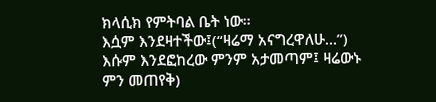ክላሲክ የምትባል ቤት ነው፡፡
እሷም እንደዛተችው፤(“ዛሬማ አናግረዋለሁ…”)
እሱም እንደፎከረው ምንም አታመጣም፤ ዛሬውኑ
ምን መጠየቅ)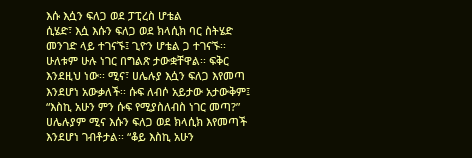እሱ እሷን ፍለጋ ወደ ፓፒረስ ሆቴል
ሲሄድ፣ እሷ እሱን ፍለጋ ወደ ክላሲክ ባር ስትሄድ
መንገድ ላይ ተገናኙ፤ ጊዮን ሆቴል ጋ ተገናኙ፡፡
ሁለቱም ሁሉ ነገር በግልጽ ታውቋቸዋል፡፡ ፍቅር
እንደዚህ ነው፡፡ ሚና፣ ሀሌሉያ እሷን ፍለጋ እየመጣ
እንደሆነ አውቃለች፡፡ ሱፍ ለብሶ አይታው አታውቅም፤
“እስኪ አሁን ምን ሱፍ የሚያስለብስ ነገር መጣ?”
ሀሌሉያም ሚና እሱን ፍለጋ ወደ ክላሲክ እየመጣች
እንደሆነ ገብቶታል፡፡ “ቆይ እስኪ አሁን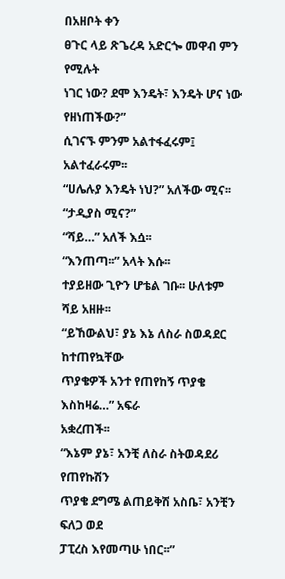በአዘቦት ቀን
ፀጉር ላይ ጽጌረዳ አድርጐ መዋብ ምን የሚሉት
ነገር ነው? ደሞ እንዴት፣ እንዴት ሆና ነው
የዘነጠችው?”
ሲገናኙ ምንም አልተፋፈሩም፤ አልተፈራሩም፡፡
“ሀሌሉያ እንዴት ነህ?” አለችው ሚና፡፡
“ታዲያስ ሚና?”
“ሻይ…” አለች እሷ፡፡
“እንጠጣ፡፡” አላት እሱ፡፡
ተያይዘው ጊዮን ሆቴል ገቡ፡፡ ሁለቱም ሻይ አዘዙ፡፡
“ይኸውልህ፣ ያኔ እኔ ለስራ ስወዳደር ከተጠየኳቸው
ጥያቄዎች አንተ የጠየከኝ ጥያቄ እስከዛሬ…” አፍራ
አቋረጠች፡፡
“እኔም ያኔ፣ አንቺ ለስራ ስትወዳደሪ የጠየኩሽን
ጥያቄ ደግሜ ልጠይቅሽ አስቤ፣ አንቺን ፍለጋ ወደ
ፓፒረስ እየመጣሁ ነበር፡፡”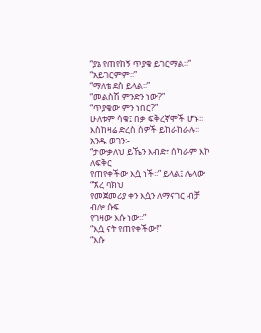“ያኔ የጠየከኝ ጥያቄ ይገርማል፡፡”
“አይገርምም፡፡”
“ማለቴ ደስ ይላል፡፡”
“መልስሽ ምንድን ነው?”
“ጥያቄው ምን ነበር?”
ሁለቱም ሳቁ፤ በቃ ፍቅረኛሞች ሆኑ፡፡
እስከዛሬ ድረስ ሰዎች ይከራከራሉ፡፡ አንዱ ወገን፡-
“ታውቃለህ ይኼን እብድ፣ ሰካራም እኮ ለፍቅር
የጠየቀችው እሷ ነች፡፡” ይላል፤ ሌላው “ኧረ ባክህ
የመጀመሪያ ቀን እሷን ለማናገር ብቻ ብሎ ሱፍ
የገዛው እሱ ነው፡፡”
“እሷ ናት የጠየቀችው!”
“እሱ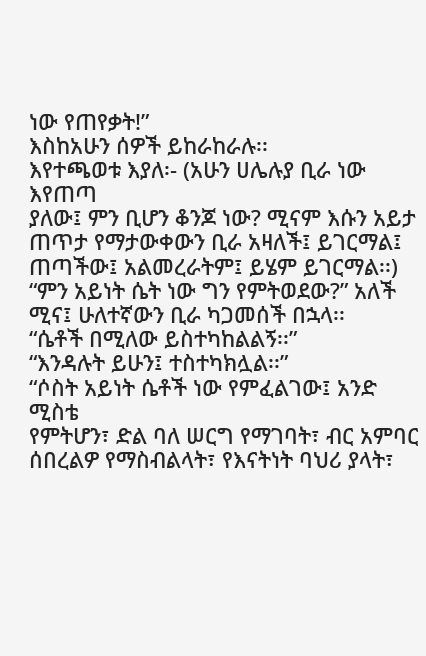ነው የጠየቃት!”
እስከአሁን ሰዎች ይከራከራሉ፡፡
እየተጫወቱ እያለ፡- (አሁን ሀሌሉያ ቢራ ነው እየጠጣ
ያለው፤ ምን ቢሆን ቆንጆ ነው? ሚናም እሱን አይታ
ጠጥታ የማታውቀውን ቢራ አዛለች፤ ይገርማል፤
ጠጣችው፤ አልመረራትም፤ ይሄም ይገርማል፡፡)
“ምን አይነት ሴት ነው ግን የምትወደው?” አለች
ሚና፤ ሁለተኛውን ቢራ ካጋመሰች በኋላ፡፡
“ሴቶች በሚለው ይስተካከልልኝ፡፡”
“እንዳሉት ይሁን፤ ተስተካክሏል፡፡”
“ሶስት አይነት ሴቶች ነው የምፈልገው፤ አንድ ሚስቴ
የምትሆን፣ ድል ባለ ሠርግ የማገባት፣ ብር አምባር
ሰበረልዎ የማስብልላት፣ የእናትነት ባህሪ ያላት፣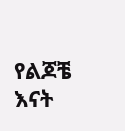የልጆቼ እናት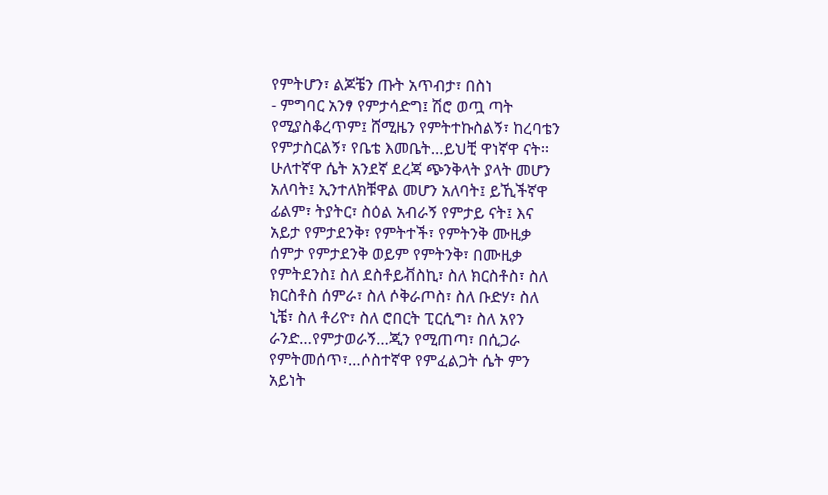የምትሆን፣ ልጆቼን ጡት አጥብታ፣ በስነ
- ምግባር አንፃ የምታሳድግ፤ ሽሮ ወጧ ጣት
የሚያስቆረጥም፤ ሸሚዜን የምትተኩስልኝ፣ ከረባቴን
የምታስርልኝ፣ የቤቴ እመቤት…ይህቺ ዋነኛዋ ናት፡፡
ሁለተኛዋ ሴት አንደኛ ደረጃ ጭንቅላት ያላት መሆን
አለባት፤ ኢንተለክቹዋል መሆን አለባት፤ ይኺችኛዋ
ፊልም፣ ትያትር፣ ስዕል አብራኝ የምታይ ናት፤ እና
አይታ የምታደንቅ፣ የምትተች፣ የምትንቅ ሙዚቃ
ሰምታ የምታደንቅ ወይም የምትንቅ፣ በሙዚቃ
የምትደንስ፤ ስለ ደስቶይቭስኪ፣ ስለ ክርስቶስ፣ ስለ
ክርስቶስ ሰምራ፣ ስለ ሶቅራጦስ፣ ስለ ቡድሃ፣ ስለ
ኒቼ፣ ስለ ቶሪዮ፣ ስለ ሮበርት ፒርሲግ፣ ስለ አየን
ራንድ…የምታወራኝ…ጂን የሚጠጣ፣ በሲጋራ
የምትመሰጥ፣…ሶስተኛዋ የምፈልጋት ሴት ምን
አይነት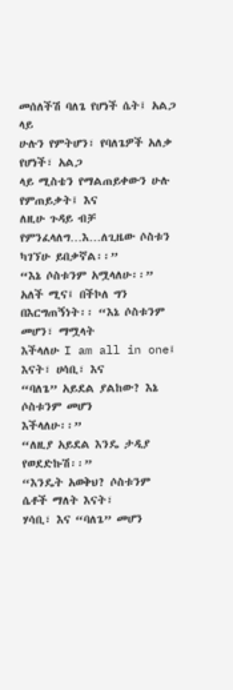መሰለችሽ ባለጌ የሆነች ሴት፤ አልጋ ላይ
ሁሉን የምትሆን፣ የባለጌዎች አለቃ የሆነች፣ አልጋ
ላይ ሚስቴን የማልጠይቀውን ሁሉ የምጠይቃት፤ እና
ለዚሁ ጉዳይ ብቻ የምንፈላለግ…እ…ለጊዜው ሶስቱን
ካገኘሁ ይበቃኛል፡፡”
“እኔ ሶስቱንም አሟላለሁ፡፡” አለች ሚና፤ በችኮለ ግን
በእርግጠኝነት፡፡ “እኔ ሶስቱንም መሆን፣ ማሟላት
እችላለሁ I am all in one፤ እናት፣ ሀሳቢ፣ እና
“ባለጌ” አይደል ያልከው? እኔ ሶስቱንም መሆን
እችላለሁ፡፡”
“ለዚያ አይደል እንዴ ታዲያ የወደድኩሽ፡፡”
“እንዴት አወቅህ? ሶስቱንም ሴቶች ማለት እናት፣
ሃሳቢ፣ እና “ባለጌ” መሆን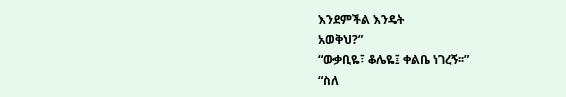እንደምችል እንዴት
አወቅህ?”
“ውቃቢዬ፣ ቆሌዬ፤ ቀልቤ ነገረኝ፡፡”
“ስለ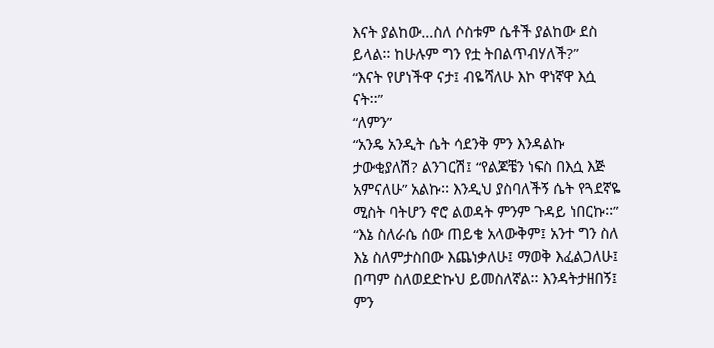እናት ያልከው…ስለ ሶስቱም ሴቶች ያልከው ደስ
ይላል፡፡ ከሁሉም ግን የቷ ትበልጥብሃለች?”
“እናት የሆነችዋ ናታ፤ ብዬሻለሁ እኮ ዋነኛዋ እሷ
ናት፡፡”
“ለምን”
“አንዴ አንዲት ሴት ሳደንቅ ምን እንዳልኩ
ታውቂያለሽ? ልንገርሽ፤ “የልጆቼን ነፍስ በእሷ እጅ
አምናለሁ” አልኩ፡፡ እንዲህ ያስባለችኝ ሴት የጓደኛዬ
ሚስት ባትሆን ኖሮ ልወዳት ምንም ጉዳይ ነበርኩ፡፡”
“እኔ ስለራሴ ሰው ጠይቄ አላውቅም፤ አንተ ግን ስለ
እኔ ስለምታስበው እጨነቃለሁ፤ ማወቅ እፈልጋለሁ፤
በጣም ስለወደድኩህ ይመስለኛል፡፡ እንዳትታዘበኝ፤
ምን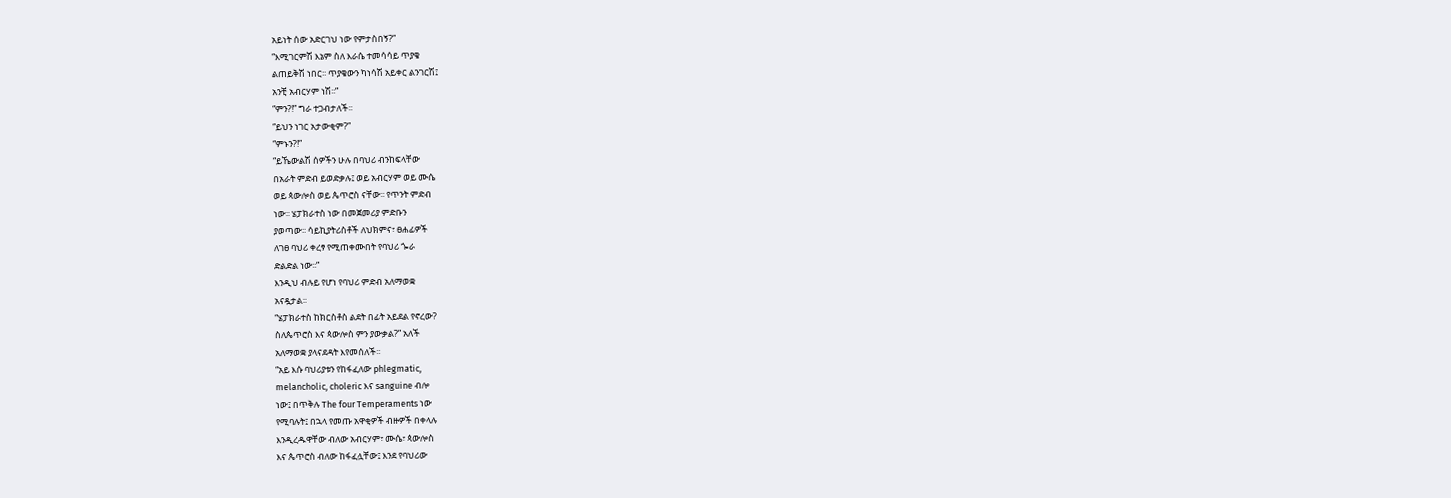አይነት ሰው አድርገህ ነው የምታስበኝ?”
“እሚገርምሽ እኔም ስለ እራሴ ተመሳሳይ ጥያቄ
ልጠይቅሽ ነበር፡፡ ጥያቄውን ካነሳሽ አይቀር ልንገርሽ፤
አንቺ አብርሃም ነሽ፡፡”
“ምን?!” ግራ ተጋብታለች፡፡
“ይህን ነገር አታውቂም?”
“ምኑን?!”
“ይኼውልሽ ሰዎችን ሁሉ በባህሪ ብንከፍላቸው
በአራት ምድብ ይወድቃሉ፤ ወይ አብርሃም ወይ ሙሴ
ወይ ጳውሎስ ወይ ጴጥሮስ ናቸው፡፡ የጥንት ምድብ
ነው፡፡ ሄፓክራተስ ነው በመጀመሪያ ምድቡን
ያወጣው፡፡ ሳይኪያትሪስቶች ለህክምና፣ ፀሐፊዎች
ለገፀ ባህሪ ቀረፃ የሚጠቀሙበት የባህሪ ጐራ
ድልድል ነው፡፡”
እንዲህ ብሉይ የሆነ የባህሪ ምድብ አለማወቋ
አናዷታል፡፡
“ሄፓክራተስ ከክርስቶስ ልደት በፊት አይደል የኖረው?
ስለጴጥሮስ እና ጳውሎስ ምን ያውቃል?” አለች
አለማወቋ ያላናደዳት እየመሰለች፡፡
“አይ እሱ ባህሪያቱን የከፋፈለው phlegmatic,
melancholic, choleric እና sanguine ብሎ
ነው፤ በጥቅሉ The four Temperaments ነው
የሚባሉት፤ በኋላ የመጡ አዋቂዎች ብዙዎች በቀላሉ
እንዲረዱዋቸው ብለው አብርሃም፣ ሙሴ፣ ጳውሎስ
እና ጴጥሮስ ብለው ከፋፈሏቸው፤ እንደ የባህሪው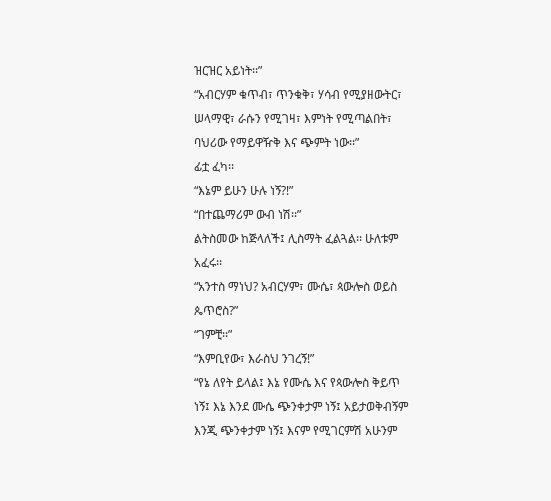ዝርዝር አይነት፡፡”
“አብርሃም ቁጥብ፣ ጥንቁቅ፣ ሃሳብ የሚያዘውትር፣
ሠላማዊ፣ ራሱን የሚገዛ፣ እምነት የሚጣልበት፣
ባህሪው የማይዋዥቅ እና ጭምት ነው፡፡”
ፊቷ ፈካ፡፡
“እኔም ይሁን ሁሉ ነኝ?!”
“በተጨማሪም ውብ ነሽ፡፡”
ልትስመው ከጅላለች፤ ሊስማት ፈልጓል፡፡ ሁለቱም
አፈሩ፡፡
“አንተስ ማነህ? አብርሃም፣ ሙሴ፣ ጳውሎስ ወይስ
ጴጥሮስ?”
“ገምቺ፡፡”
“እምቢየው፣ እራስህ ንገረኝ!”
“የኔ ለየት ይላል፤ እኔ የሙሴ እና የጳውሎስ ቅይጥ
ነኝ፤ እኔ እንደ ሙሴ ጭንቀታም ነኝ፤ አይታወቅብኝም
እንጂ ጭንቀታም ነኝ፤ እናም የሚገርምሽ አሁንም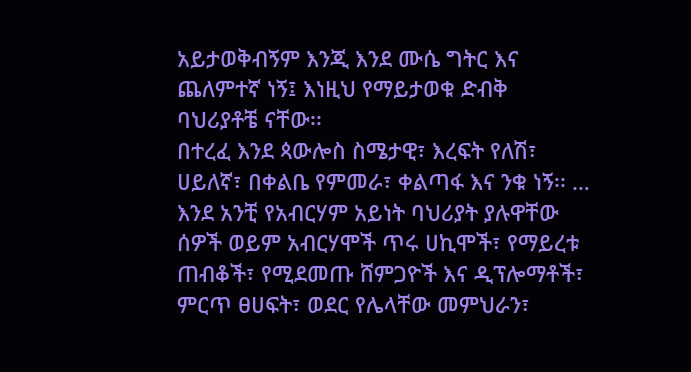አይታወቅብኝም እንጂ እንደ ሙሴ ግትር እና
ጨለምተኛ ነኝ፤ እነዚህ የማይታወቁ ድብቅ
ባህሪያቶቼ ናቸው፡፡
በተረፈ እንደ ጳውሎስ ስሜታዊ፣ እረፍት የለሽ፣
ሀይለኛ፣ በቀልቤ የምመራ፣ ቀልጣፋ እና ንቁ ነኝ፡፡ …
እንደ አንቺ የአብርሃም አይነት ባህሪያት ያሉዋቸው
ሰዎች ወይም አብርሃሞች ጥሩ ሀኪሞች፣ የማይረቱ
ጠብቆች፣ የሚደመጡ ሸምጋዮች እና ዲፕሎማቶች፣
ምርጥ ፀሀፍት፣ ወደር የሌላቸው መምህራን፣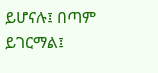ይሆናሉ፤ በጣም ይገርማል፤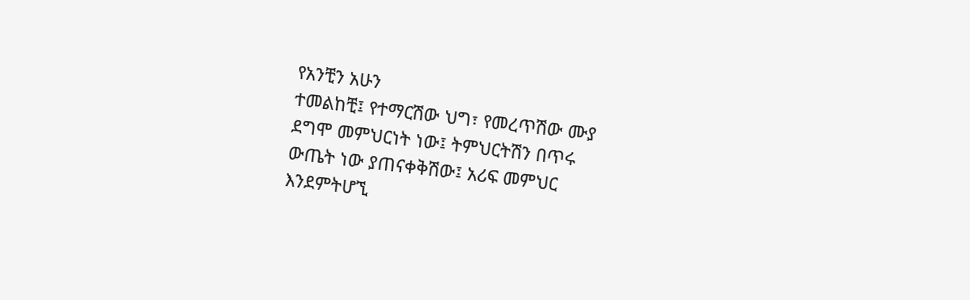የአንቺን አሁን
ተመልከቺ፤ የተማርሽው ህግ፣ የመረጥሽው ሙያ
ደግሞ መምህርነት ነው፤ ትምህርትሽን በጥሩ
ውጤት ነው ያጠናቀቅሽው፤ አሪፍ መምህር
እንደምትሆኚ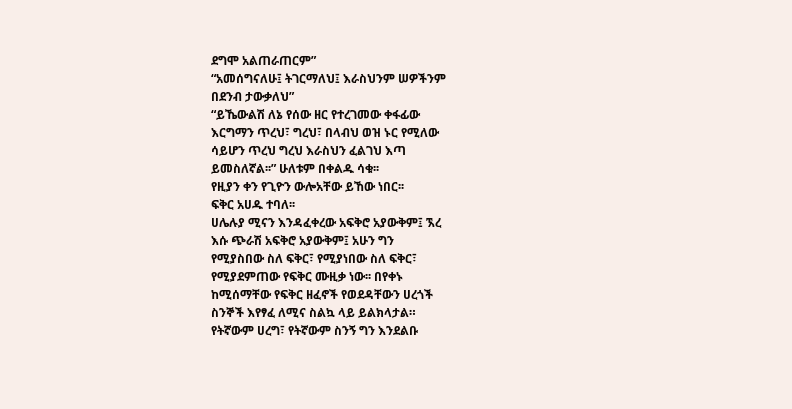ደግሞ አልጠራጠርም”
“አመሰግናለሁ፤ ትገርማለህ፤ እራስህንም ሠዎችንም
በደንብ ታውቃለህ”
“ይኼውልሽ ለኔ የሰው ዘር የተረገመው ቀፋፊው
እርግማን ጥረህ፣ ግረህ፣ በላብህ ወዝ ኑር የሚለው
ሳይሆን ጥረህ ግረህ እራስህን ፈልገህ እጣ
ይመስለኛል፡፡” ሁለቱም በቀልዱ ሳቁ፡፡
የዚያን ቀን የጊዮን ውሎአቸው ይኸው ነበር፡፡
ፍቅር አሀዱ ተባለ፡፡
ሀሌሉያ ሚናን እንዳፈቀረው አፍቅሮ አያውቅም፤ ኧረ
እሱ ጭራሽ አፍቅሮ አያውቅም፤ አሁን ግን
የሚያስበው ስለ ፍቅር፣ የሚያነበው ስለ ፍቅር፣
የሚያደምጠው የፍቅር ሙዚቃ ነው፡፡ በየቀኑ
ከሚሰማቸው የፍቅር ዘፈኖች የወደዳቸውን ሀረጎች
ስንኞች እየፃፈ ለሚና ስልኳ ላይ ይልክላታል።
የትኛውም ሀረግ፣ የትኛውም ስንኝ ግን እንደልቡ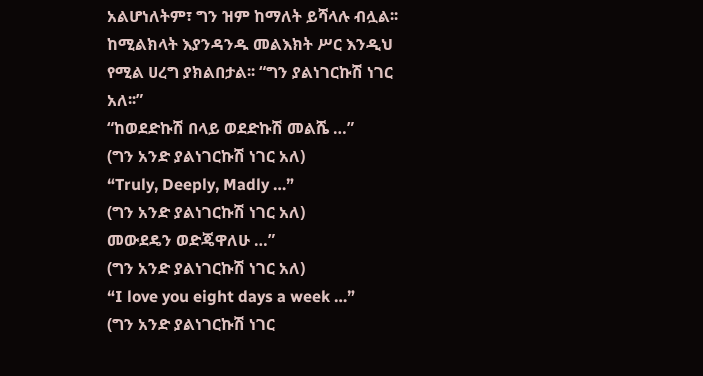አልሆነለትም፣ ግን ዝም ከማለት ይሻላሉ ብሏል፡፡
ከሚልክላት እያንዳንዱ መልእክት ሥር እንዲህ
የሚል ሀረግ ያክልበታል፡፡ “ግን ያልነገርኩሽ ነገር
አለ፡፡”
“ከወደድኩሽ በላይ ወደድኩሽ መልሼ …”
(ግን አንድ ያልነገርኩሽ ነገር አለ)
“Truly, Deeply, Madly …”
(ግን አንድ ያልነገርኩሽ ነገር አለ)
መውደዴን ወድጄዋለሁ …”
(ግን አንድ ያልነገርኩሽ ነገር አለ)
“I love you eight days a week …”
(ግን አንድ ያልነገርኩሽ ነገር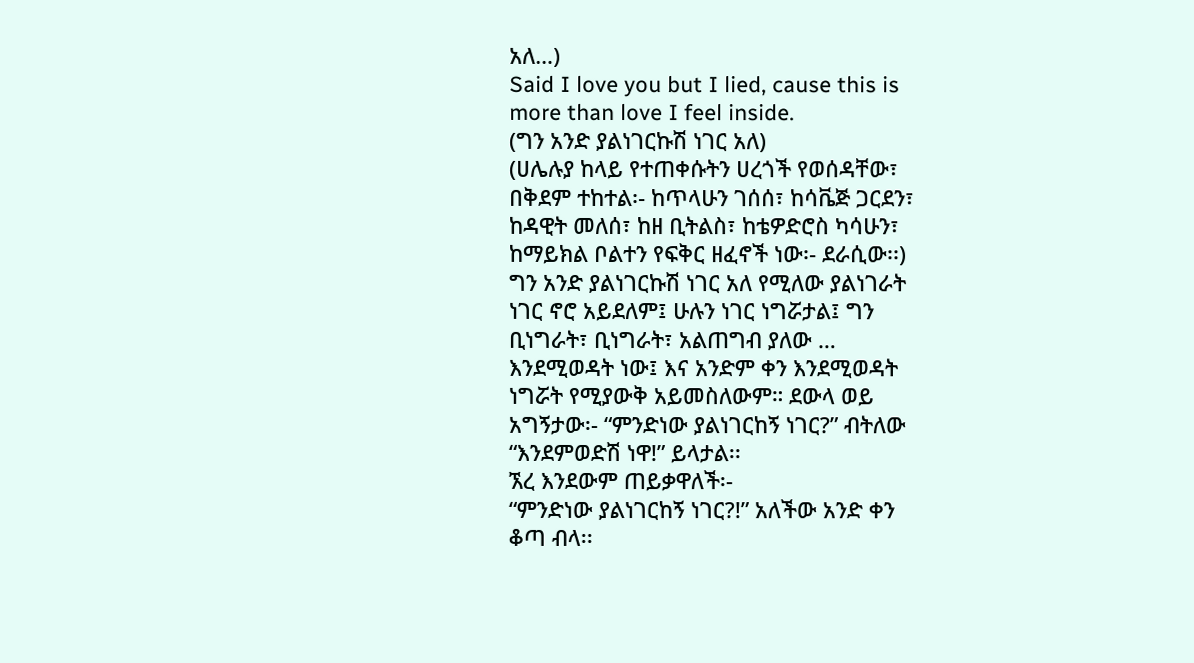አለ…)
Said I love you but I lied, cause this is
more than love I feel inside.
(ግን አንድ ያልነገርኩሽ ነገር አለ)
(ሀሌሉያ ከላይ የተጠቀሱትን ሀረጎች የወሰዳቸው፣
በቅደም ተከተል፡- ከጥላሁን ገሰሰ፣ ከሳቬጅ ጋርደን፣
ከዳዊት መለሰ፣ ከዘ ቢትልስ፣ ከቴዎድሮስ ካሳሁን፣
ከማይክል ቦልተን የፍቅር ዘፈኖች ነው፡- ደራሲው፡፡)
ግን አንድ ያልነገርኩሽ ነገር አለ የሚለው ያልነገራት
ነገር ኖሮ አይደለም፤ ሁሉን ነገር ነግሯታል፤ ግን
ቢነግራት፣ ቢነግራት፣ አልጠግብ ያለው …
እንደሚወዳት ነው፤ እና አንድም ቀን እንደሚወዳት
ነግሯት የሚያውቅ አይመስለውም። ደውላ ወይ
አግኝታው፡- “ምንድነው ያልነገርከኝ ነገር?” ብትለው
“እንደምወድሽ ነዋ!” ይላታል፡፡
ኧረ እንደውም ጠይቃዋለች፡-
“ምንድነው ያልነገርከኝ ነገር?!” አለችው አንድ ቀን
ቆጣ ብላ፡፡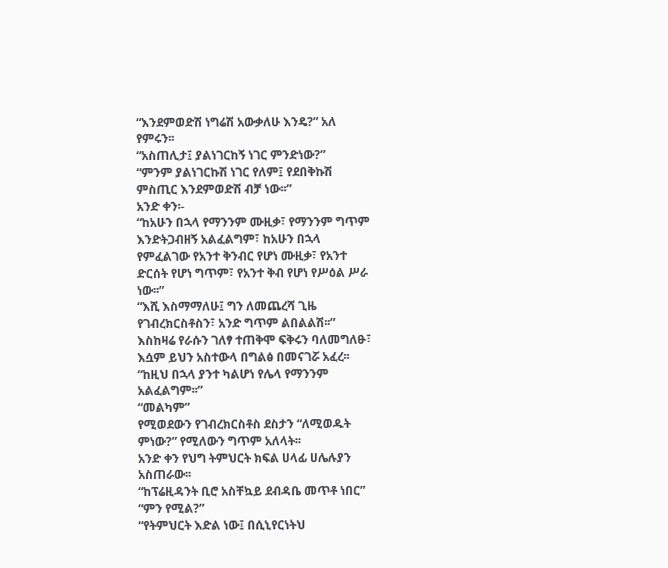“እንደምወድሽ ነግሬሽ አውቃለሁ እንዴ?” አለ
የምሩን፡፡
“አስጠሊታ፤ ያልነገርከኝ ነገር ምንድነው?”
“ምንም ያልነገርኩሽ ነገር የለም፤ የደበቅኩሽ
ምስጢር እንደምወድሽ ብቻ ነው፡፡”
አንድ ቀን፡-
“ከአሁን በኋላ የማንንም ሙዚቃ፣ የማንንም ግጥም
እንድትጋብዘኝ አልፈልግም፣ ከአሁን በኋላ
የምፈልገው የአንተ ቅንብር የሆነ ሙዚቃ፣ የአንተ
ድርሰት የሆነ ግጥም፣ የአንተ ቅብ የሆነ የሥዕል ሥራ
ነው፡፡”
“እሺ እስማማለሁ፤ ግን ለመጨረሻ ጊዜ
የገብረክርስቶስን፣ አንድ ግጥም ልበልልሽ፡፡”
እስከዛሬ የራሱን ገለፃ ተጠቅሞ ፍቅሩን ባለመግለፁ፣
እሷም ይህን አስተውላ በግልፅ በመናገሯ አፈረ፡፡
“ከዚህ በኋላ ያንተ ካልሆነ የሌላ የማንንም
አልፈልግም፡፡”
“መልካም”
የሚወደውን የገብረክርስቶስ ደስታን “ለሚወዱት
ምነው?” የሚለውን ግጥም አለላት፡፡
አንድ ቀን የህግ ትምህርት ክፍል ሀላፊ ሀሌሉያን
አስጠራው፡፡
“ከፕሬዚዳንት ቢሮ አስቸኳይ ደብዳቤ መጥቶ ነበር”
“ምን የሚል?”
“የትምህርት እድል ነው፤ በሲኒየርነትህ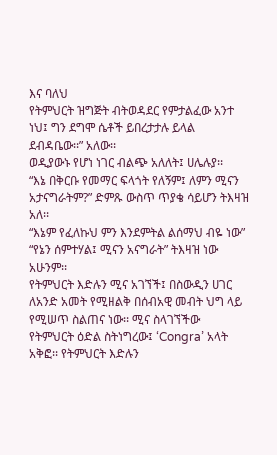እና ባለህ
የትምህርት ዝግጅት ብትወዳደር የምታልፈው አንተ
ነህ፤ ግን ደግሞ ሴቶች ይበረታታሉ ይላል
ደብዳቤው፡፡” አለው፡፡
ወዲያውኑ የሆነ ነገር ብልጭ አለለት፤ ሀሌሉያ፡፡
“እኔ በቅርቡ የመማር ፍላጎት የለኝም፤ ለምን ሚናን
አታናግራትም?” ድምጹ ውስጥ ጥያቄ ሳይሆን ትእዛዝ
አለ፡፡
“እኔም የፈለኩህ ምን እንደምትል ልሰማህ ብዬ ነው”
“የኔን ሰምተሃል፤ ሚናን አናግራት” ትእዛዝ ነው
አሁንም፡፡
የትምህርት እድሉን ሚና አገኘች፤ በስውዲን ሀገር
ለአንድ አመት የሚዘልቅ በሰብአዊ መብት ህግ ላይ
የሚሠጥ ስልጠና ነው፡፡ ሚና ስላገኘችው
የትምህርት ዕድል ስትነግረው፤ ‘Congra’ አላት
አቅፎ፡፡ የትምህርት እድሉን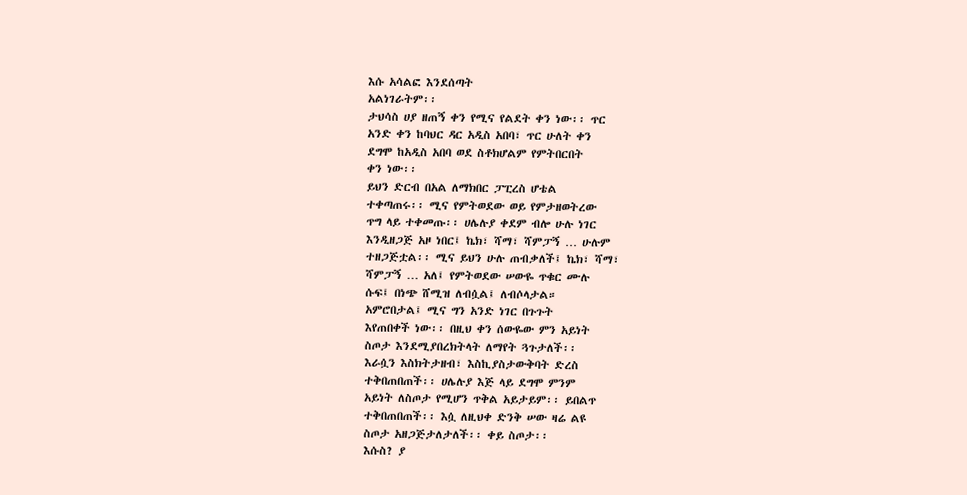እሱ አሳልፎ እንደሰጣት
አልነገራትም፡፡
ታህሳስ ሀያ ዘጠኝ ቀን የሚና የልደት ቀን ነው፡፡ ጥር
አንድ ቀን ከባህር ዳር አዲስ አበባ፣ ጥር ሁለት ቀን
ደግሞ ከአዲስ አበባ ወደ ስቶክሆልም የምትበርበት
ቀን ነው፡፡
ይህን ድርብ በአል ለማክበር ፓፒረስ ሆቴል
ተቀጣጠሩ፡፡ ሚና የምትወደው ወይ የምታዘወትረው
ጥግ ላይ ተቀመጡ፡፡ ሀሌሉያ ቀደም ብሎ ሁሉ ነገር
እንዲዘጋጅ አዞ ነበር፤ ኬክ፣ ሻማ፣ ሻምፓኝ … ሁሉም
ተዘጋጅቷል፡፡ ሚና ይህን ሁሉ ጠብቃለች፤ ኬክ፣ ሻማ፣
ሻምፓኝ … አለ፤ የምትወደው ሠውዬ ጥቁር ሙሉ
ሱፍ፤ በነጭ ሸሚዝ ለብሷል፤ ለብሶላታል።
አምሮበታል፤ ሚና ግን አንድ ነገር በጉጉት
እየጠበቀች ነው፡፡ በዚህ ቀን ሰውዬው ምን አይነት
ስጦታ እንደሚያበረክትላት ለማየት ጓጉታለች፡፡
እራሷን እስክትታዘብ፣ እስኪያስታውቅባት ድረስ
ተቅበጠበጠች፡፡ ሀሌሉያ እጅ ላይ ደግሞ ምንም
አይነት ለስጦታ የሚሆን ጥቅል አይታይም፡፡ ይበልጥ
ተቅበጠበጠች፡፡ እሷ ለዚህቀ ድንቅ ሠው ዛሬ ልዩ
ስጦታ አዘጋጅታለታለች፡፡ ቀይ ስጦታ፡፡
እሱስ? ያ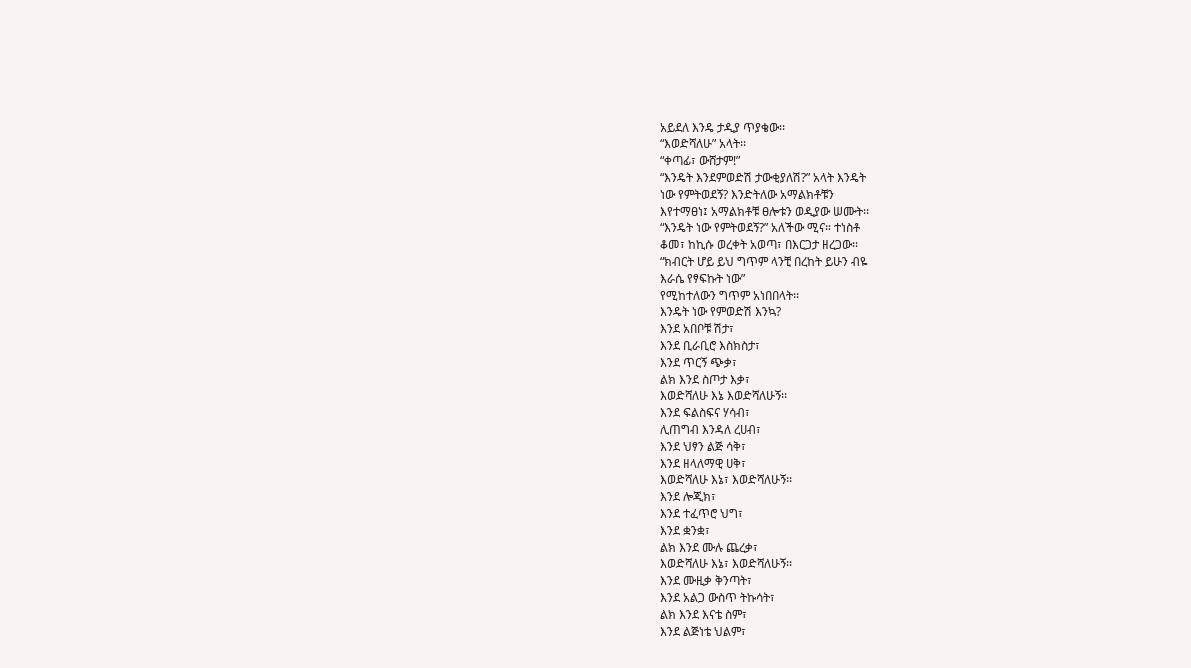አይደለ እንዴ ታዲያ ጥያቄው፡፡
“እወድሻለሁ” አላት፡፡
“ቀጣፊ፣ ውሸታም!”
“እንዴት እንደምወድሽ ታውቂያለሽ?” አላት እንዴት
ነው የምትወደኝ? እንድትለው አማልክቶቹን
እየተማፀነ፤ አማልክቶቹ ፀሎቱን ወዲያው ሠሙት፡፡
“እንዴት ነው የምትወደኝ?” አለችው ሚና። ተነስቶ
ቆመ፣ ከኪሱ ወረቀት አወጣ፣ በእርጋታ ዘረጋው፡፡
“ክብርት ሆይ ይህ ግጥም ላንቺ በረከት ይሁን ብዬ
እራሴ የፃፍኩት ነው”
የሚከተለውን ግጥም አነበበላት፡፡
እንዴት ነው የምወድሽ እንኳ?
እንደ አበቦቹ ሽታ፣
እንደ ቢራቢሮ እስክስታ፣
እንደ ጥርኝ ጭቃ፣
ልክ እንደ ስጦታ እቃ፣
እወድሻለሁ እኔ እወድሻለሁኝ፡፡
እንደ ፍልስፍና ሃሳብ፣
ሊጠግብ እንዳለ ረሀብ፣
እንደ ህፃን ልጅ ሳቅ፣
እንደ ዘላለማዊ ሀቅ፣
እወድሻለሁ እኔ፣ እወድሻለሁኝ፡፡
እንደ ሎጂክ፣
እንደ ተፈጥሮ ህግ፣
እንደ ቋንቋ፣
ልክ እንደ ሙሉ ጨረቃ፣
እወድሻለሁ እኔ፣ እወድሻለሁኝ፡፡
እንደ ሙዚቃ ቅንጣት፣
እንደ አልጋ ውስጥ ትኩሳት፣
ልክ እንደ እናቴ ስም፣
እንደ ልጅነቴ ህልም፣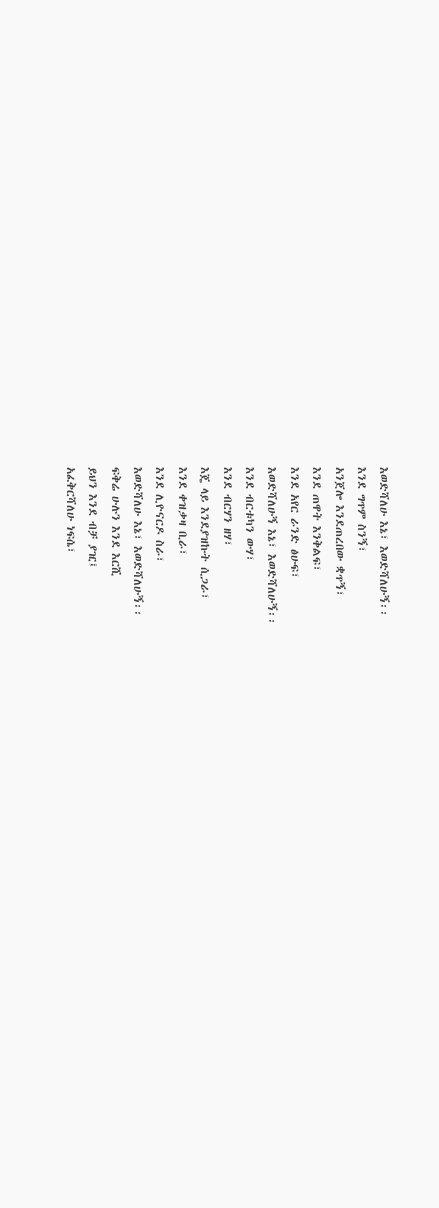እወድሻለሁ እኔ፣ እወድሻለሁኝ፡፡
እንደ ግጥም ስንኝ፣
አንጀሎ እንደጠረበው ቋጥኝ፣
እንደ ጠዋት እንቅልፍ፣
እንደ አየር ራንድ ፅሁፍ፣
እወድሻለሁኝ እኔ፣ እወድሻለሁኝ፡፡
እንደ ብርቱካን ውሃ፣
እንደ ብርሃን ዘሃ፣
እጄ ላይ እንደያዝኩት ሲጋራ፣
እንደ ቀዝቃዛ ቢራ፣
እንደ ሊዮናርዶ ስራ፣
እወድሻለሁ እኔ፣ እወድሻለሁኝ፡፡
ፍቅሬ ሁሉን እንደ እርሺ
ይህን እንደ ብቻ ያዢ፤
አፈቅርሻለሁ ነፍሴ፣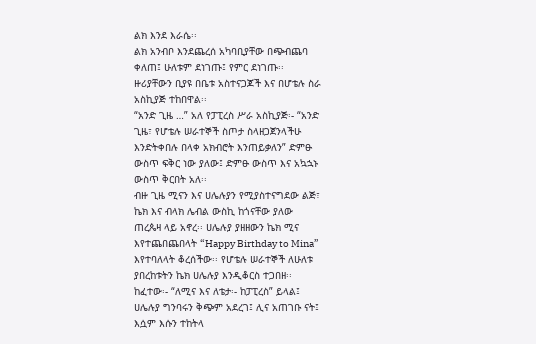ልክ እንደ እራሴ፡፡
ልክ አንብቦ እንደጨረሰ አካባቢያቸው በጭብጨባ
ቀለጠ፤ ሁለቱም ደነገጡ፤ የምር ደነገጡ፡፡
ዙሪያቸውን ቢያዩ በቤቱ አስተናጋጆች እና በሆቴሉ ስራ
አስኪያጅ ተከበዋል፡፡
“አንድ ጊዜ …” አለ የፓፒረስ ሥራ አስኪያጅ፡- “አንድ
ጊዜ፣ የሆቴሉ ሠራተኞች ስጦታ ስላዘጋጀንላችሁ
እንድትቀበሉ በላቀ አክብሮት እንጠይቃለን” ድምፁ
ውስጥ ፍቅር ነው ያለው፤ ድምፁ ውስጥ እና አኳኋኑ
ውስጥ ቅርበት አለ፡፡
ብዙ ጊዜ ሚናን እና ሀሌሉያን የሚያስተናግደው ልጅ፣
ኬክ እና ብላክ ሌብል ውስኪ ከጎናቸው ያለው
ጠረጴዛ ላይ አኖረ፡፡ ሀሌሉያ ያዘዘውን ኬክ ሚና
እየተጨበጨበላት “Happy Birthday to Mina”
እየተባለላት ቆረሰችው፡፡ የሆቴሉ ሠራተኞች ለሁለቱ
ያበረከቱትን ኬክ ሀሌሉያ እንዲቆርስ ተጋበዘ፡፡
ከፈተው፡- “ለሚና እና ለቴታ፡- ከፓፒረስ” ይላል፤
ሀሌሉያ ግንባሩን ቅጭም አደረገ፤ ሊና አጠገቡ ናት፤
እሷም እሱን ተከትላ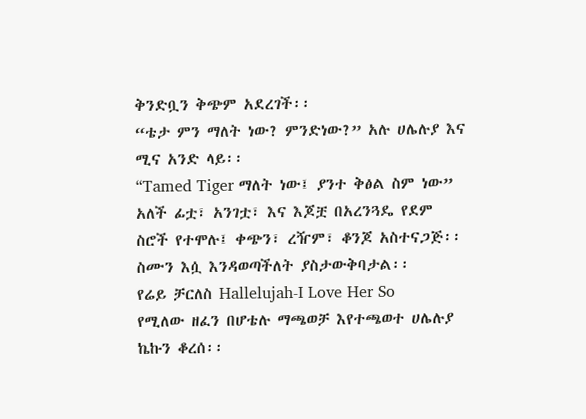ቅንድቧን ቅጭም አደረገች፡፡
“ቴታ ምን ማለት ነው? ምንድነው?” አሉ ሀሌሉያ እና
ሚና አንድ ላይ፡፡
“Tamed Tiger ማለት ነው፤ ያንተ ቅፅል ስም ነው”
አለች ፊቷ፣ አንገቷ፣ እና እጆቿ በአረንጓዴ የደም
ስሮች የተሞሉ፤ ቀጭን፣ ረዥም፣ ቆንጆ አስተናጋጅ፡፡
ስሙን እሷ እንዳወጣችለት ያስታውቅባታል፡፡
የሬይ ቻርለስ Hallelujah-I Love Her So
የሚለው ዘፈን በሆቴሉ ማጫወቻ እየተጫወተ ሀሌሉያ
ኬኩን ቆረሰ፡፡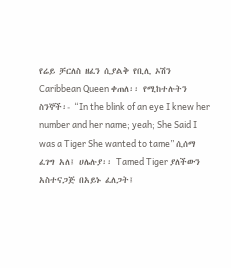የሬይ ቻርለስ ዘፈን ሲያልቅ የቢሊ ኦሽን
Caribbean Queen ቀጠለ፡፡ የሚከተሉትን
ስንኞች፡- “In the blink of an eye I knew her
number and her name; yeah; She Said I
was a Tiger She wanted to tame” ሲሰማ
ፈገግ አለ፤ ሀሌሉያ፡፡ Tamed Tiger ያለችውን
አስተናጋጅ በአይኑ ፈለጋት፤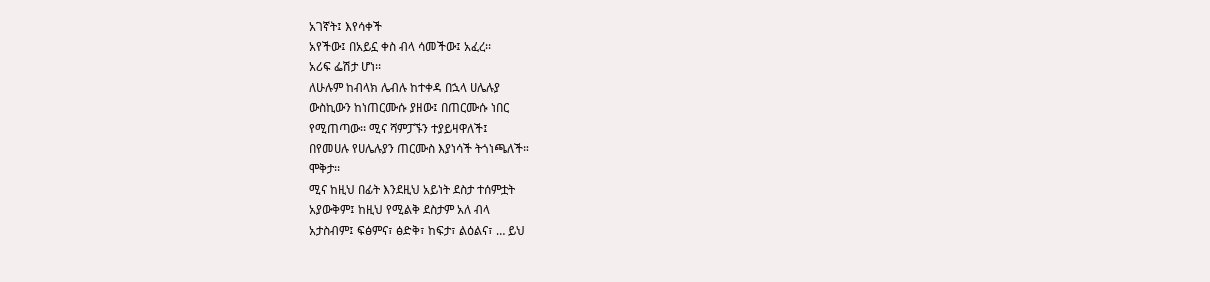አገኛት፤ እየሳቀች
አየችው፤ በአይኗ ቀስ ብላ ሳመችው፤ አፈረ፡፡
አሪፍ ፌሽታ ሆነ፡፡
ለሁሉም ከብላክ ሌብሉ ከተቀዳ በኋላ ሀሌሉያ
ውስኪውን ከነጠርሙሱ ያዘው፤ በጠርሙሱ ነበር
የሚጠጣው፡፡ ሚና ሻምፓኙን ተያይዛዋለች፤
በየመሀሉ የሀሌሉያን ጠርሙስ እያነሳች ትጎነጫለች።
ሞቅታ፡፡
ሚና ከዚህ በፊት እንደዚህ አይነት ደስታ ተሰምቷት
አያውቅም፤ ከዚህ የሚልቅ ደስታም አለ ብላ
አታስብም፤ ፍፅምና፣ ፅድቅ፣ ከፍታ፣ ልዕልና፣ … ይህ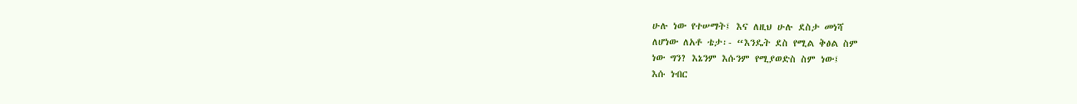ሁሉ ነው የተሠማት፤ እና ለዚህ ሁሉ ደስታ መነሻ
ለሆነው ለአቶ ቴታ፡- “እንዴት ደስ የሚል ቅፅል ስም
ነው ግን? እኔንም እሱንም የሚያወድስ ስም ነው፤
እሱ ነብር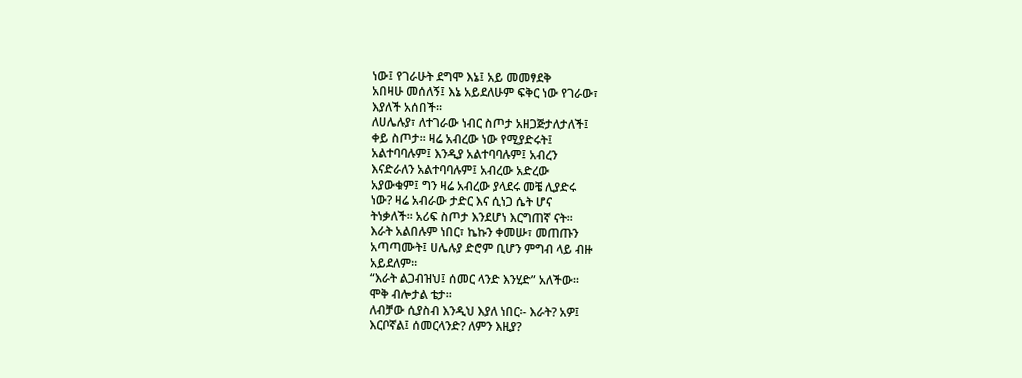ነው፤ የገራሁት ደግሞ እኔ፤ አይ መመፃደቅ
አበዛሁ መሰለኝ፤ እኔ አይደለሁም ፍቅር ነው የገራው፣
እያለች አሰበች፡፡
ለሀሌሉያ፣ ለተገራው ነብር ስጦታ አዘጋጅታለታለች፤
ቀይ ስጦታ፡፡ ዛሬ አብረው ነው የሚያድሩት፤
አልተባባሉም፤ እንዲያ አልተባባሉም፤ አብረን
እናድራለን አልተባባሉም፤ አብረው አድረው
አያውቁም፤ ግን ዛሬ አብረው ያላደሩ መቼ ሊያድሩ
ነው? ዛሬ አብራው ታድር እና ሲነጋ ሴት ሆና
ትነቃለች፡፡ አሪፍ ስጦታ እንደሆነ እርግጠኛ ናት፡፡
እራት አልበሉም ነበር፣ ኬኩን ቀመሡ፣ መጠጡን
አጣጣሙት፤ ሀሌሉያ ድሮም ቢሆን ምግብ ላይ ብዙ
አይደለም፡፡
“እራት ልጋብዝህ፤ ሰመር ላንድ እንሂድ” አለችው፡፡
ሞቅ ብሎታል ቴታ፡፡
ለብቻው ሲያስብ እንዲህ እያለ ነበር፡- እራት? አዎ፤
እርቦኛል፤ ሰመርላንድ? ለምን እዚያ?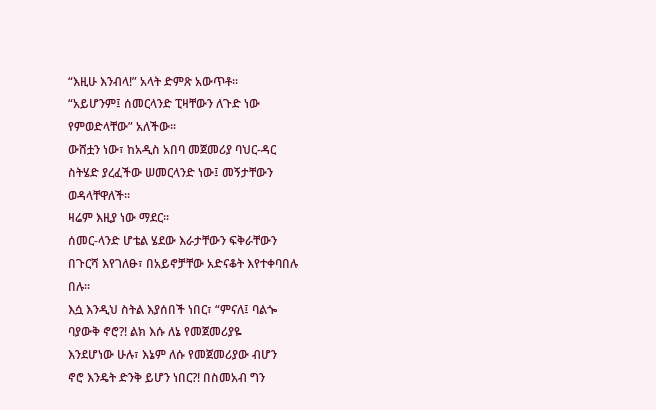“እዚሁ እንብላ!” አላት ድምጽ አውጥቶ፡፡
“አይሆንም፤ ሰመርላንድ ፒዛቸውን ለጉድ ነው
የምወድላቸው” አለችው፡፡
ውሸቷን ነው፣ ከአዲስ አበባ መጀመሪያ ባህር-ዳር
ስትሄድ ያረፈችው ሠመርላንድ ነው፤ መኝታቸውን
ወዳላቸዋለች፡፡
ዛሬም እዚያ ነው ማደር፡፡
ሰመር-ላንድ ሆቴል ሄደው እራታቸውን ፍቅራቸውን
በጉርሻ እየገለፁ፣ በአይኖቻቸው አድናቆት እየተቀባበሉ
በሉ፡፡
እሷ እንዲህ ስትል እያሰበች ነበር፣ “ምናለ፤ ባልጐ
ባያውቅ ኖሮ?! ልክ እሱ ለኔ የመጀመሪያዬ
እንደሆነው ሁሉ፣ እኔም ለሱ የመጀመሪያው ብሆን
ኖሮ እንዴት ድንቅ ይሆን ነበር?! በስመአብ ግን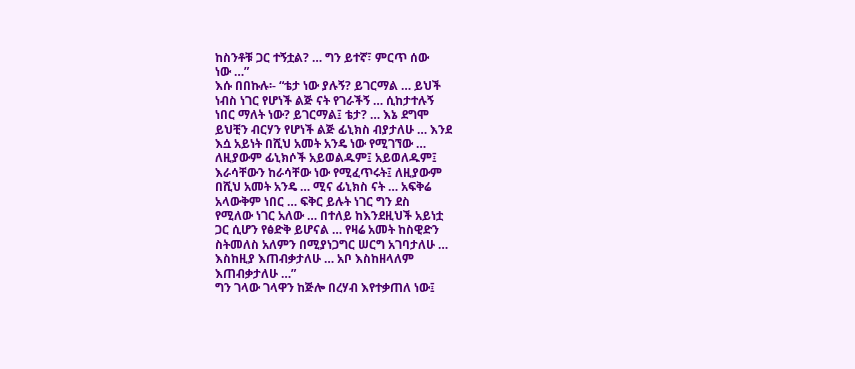ከስንቶቹ ጋር ተኝቷል? … ግን ይተኛ፣ ምርጥ ሰው
ነው …”
እሱ በበኩሉ፡- “ቴታ ነው ያሉኝ? ይገርማል … ይህች
ነብስ ነገር የሆነች ልጅ ናት የገራችኝ … ሲከታተሉኝ
ነበር ማለት ነው? ይገርማል፤ ቴታ? … እኔ ደግሞ
ይህቺን ብርሃን የሆነች ልጅ ፊኒክስ ብያታለሁ … እንደ
እሷ አይነት በሺህ አመት አንዴ ነው የሚገኘው …
ለዚያውም ፊኒክሶች አይወልዱም፤ አይወለዱም፤
እራሳቸውን ከራሳቸው ነው የሚፈጥሩት፤ ለዚያውም
በሺህ አመት አንዴ … ሚና ፊኒክስ ናት … አፍቅሬ
አላውቅም ነበር … ፍቅር ይሉት ነገር ግን ደስ
የሚለው ነገር አለው … በተለይ ከእንደዚህች አይነቷ
ጋር ሲሆን የፅድቅ ይሆናል … የዛሬ አመት ከስዊድን
ስትመለስ አለምን በሚያነጋግር ሠርግ አገባታለሁ …
እስከዚያ እጠብቃታለሁ … አቦ እስከዘላለም
እጠብቃታለሁ …”
ግን ገላው ገላዋን ከጅሎ በረሃብ እየተቃጠለ ነው፤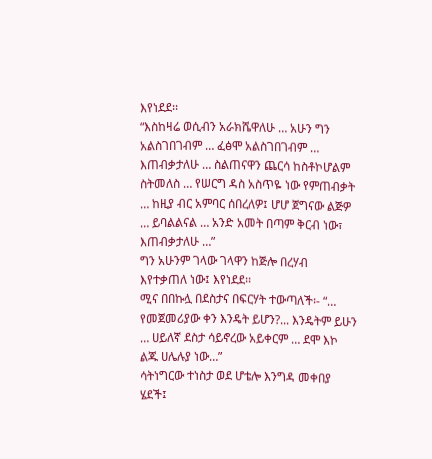እየነደደ፡፡
“እስከዛሬ ወሲብን አራክሼዋለሁ … አሁን ግን
አልስገበገብም … ፈፅሞ አልስገበገብም …
እጠብቃታለሁ … ስልጠናዋን ጨርሳ ከስቶኮሆልም
ስትመለስ … የሠርግ ዳስ አስጥዬ ነው የምጠብቃት
… ከዚያ ብር አምባር ሰበረለዎ፤ ሆሆ ጀግናው ልጅዎ
… ይባልልናል … አንድ አመት በጣም ቅርብ ነው፣
እጠብቃታለሁ …”
ግን አሁንም ገላው ገላዋን ከጅሎ በረሃብ
እየተቃጠለ ነው፤ እየነደደ፡፡
ሚና በበኩሏ በደስታና በፍርሃት ተውጣለች፡- “…
የመጀመሪያው ቀን እንዴት ይሆን?... እንዴትም ይሁን
… ሀይለኛ ደስታ ሳይኖረው አይቀርም … ደሞ እኮ
ልጁ ሀሌሉያ ነው…”
ሳትነግርው ተነስታ ወደ ሆቴሎ እንግዳ መቀበያ
ሄደች፤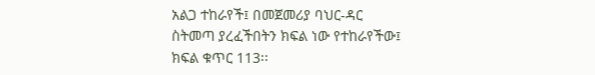አልጋ ተከራየች፤ በመጀመሪያ ባህር-ዳር
ስትመጣ ያረፈችበትን ክፍል ነው የተከራየችው፤
ክፍል ቁጥር 113፡፡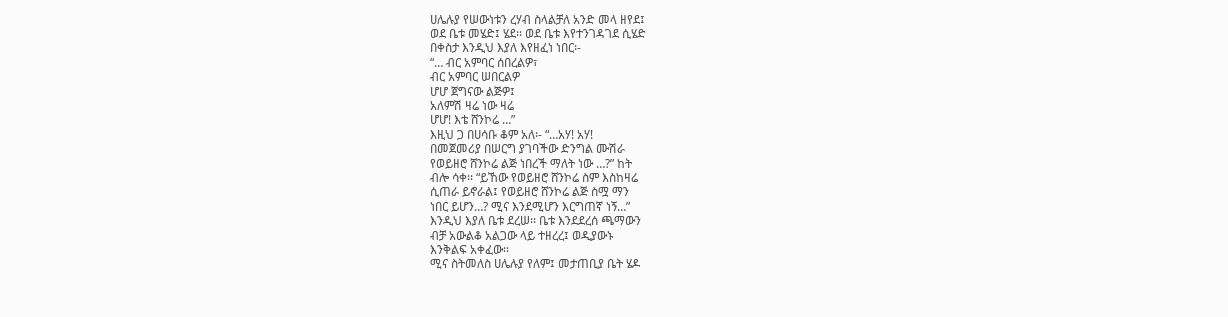ሀሌሉያ የሠውነቱን ረሃብ ስላልቻለ አንድ መላ ዘየደ፤
ወደ ቤቱ መሄድ፤ ሄደ፡፡ ወደ ቤቱ እየተንገዳገደ ሲሄድ
በቀስታ እንዲህ እያለ እየዘፈነ ነበር፡-
“… ብር አምባር ሰበረልዎ፣
ብር አምባር ሠበርልዎ
ሆሆ ጀግናው ልጅዎ፤
አለምሽ ዛሬ ነው ዛሬ
ሆሆ! እቴ ሸንኮሬ …”
እዚህ ጋ በሀሳቡ ቆም አለ፡- “…አሃ! አሃ!
በመጀመሪያ በሠርግ ያገባችው ድንግል ሙሽራ
የወይዘሮ ሸንኮሬ ልጅ ነበረች ማለት ነው …?” ከት
ብሎ ሳቀ፡፡ “ይኸው የወይዘሮ ሸንኮሬ ስም እስከዛሬ
ሲጠራ ይኖራል፤ የወይዘሮ ሸንኮሬ ልጅ ስሟ ማን
ነበር ይሆን…? ሚና እንደሚሆን እርግጠኛ ነኝ…”
እንዲህ እያለ ቤቱ ደረሠ፡፡ ቤቱ እንደደረሰ ጫማውን
ብቻ አውልቆ አልጋው ላይ ተዘረረ፤ ወዲያውኑ
እንቅልፍ አቀፈው፡፡
ሚና ስትመለስ ሀሌሉያ የለም፤ መታጠቢያ ቤት ሄዶ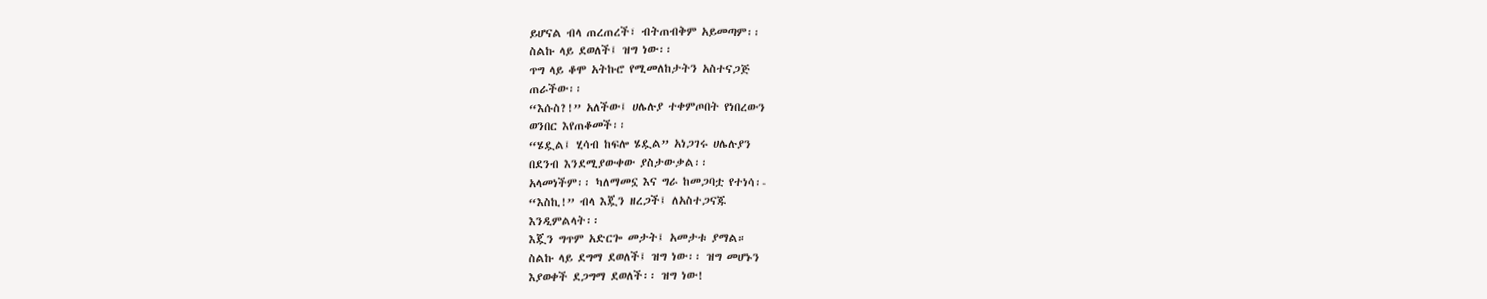ይሆናል ብላ ጠረጠረች፣ ብትጠብቅም አይመጣም፡፡
ስልኩ ላይ ደወለች፤ ዝግ ነው፡፡
ጥግ ላይ ቆሞ አትኩሮ የሚመለከታትን አስተናጋጅ
ጠራችው፡፡
“እሱስ?!” አለችው፤ ሀሌሉያ ተቀምጦበት የነበረውን
ወንበር እየጠቆመች፡፡
“ሄዷል፤ ሂሳብ ከፍሎ ሄዷል” አነጋገሩ ሀሌሉያን
በደንብ እንደሚያውቀው ያስታውቃል፡፡
አላመነችም፡፡ ካለማመኗ እና ግራ ከመጋባቷ የተነሳ፡-
“እስኪ!” ብላ እጇን ዘረጋች፤ ለአስተጋናጁ
እንዲምልላት፡፡
እጇን ግጥም አድርጐ መታት፤ አመታቱ ያማል።
ስልኩ ላይ ደግማ ደወለች፤ ዝግ ነው፡፡ ዝግ መሆኑን
እያወቀች ደጋግማ ደወለች፡፡ ዝግ ነው!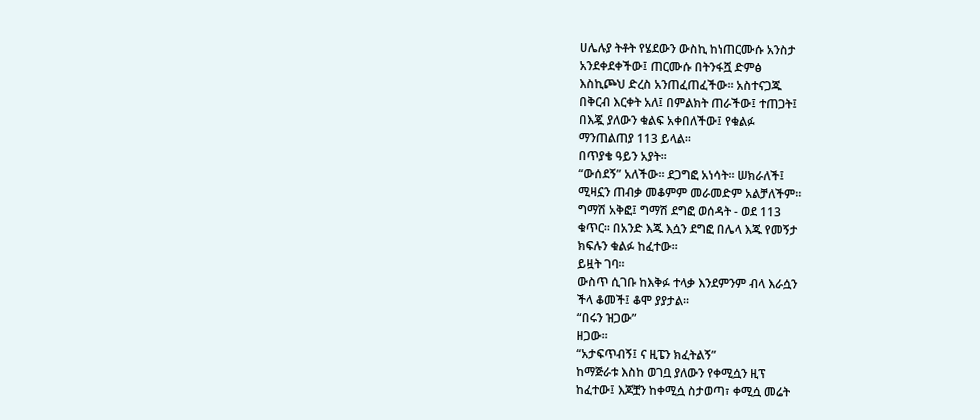ሀሌሉያ ትቶት የሄደውን ውስኪ ከነጠርሙሱ አንስታ
አንደቀደቀችው፤ ጠርሙሱ በትንፋሿ ድምፅ
እስኪጮህ ድረስ አንጠፈጠፈችው፡፡ አስተናጋጁ
በቅርብ እርቀት አለ፤ በምልክት ጠራችው፤ ተጠጋት፤
በእጇ ያለውን ቁልፍ አቀበለችው፤ የቁልፉ
ማንጠልጠያ 113 ይላል፡፡
በጥያቄ ዓይን አያት፡፡
“ውሰደኝ” አለችው፡፡ ደጋግፎ አነሳት፡፡ ሠክራለች፤
ሚዛኗን ጠብቃ መቆምም መራመድም አልቻለችም፡፡
ግማሽ አቅፎ፤ ግማሽ ደግፎ ወሰዳት - ወደ 113
ቁጥር፡፡ በአንድ እጁ እሷን ደግፎ በሌላ እጁ የመኝታ
ክፍሉን ቁልፉ ከፈተው፡፡
ይዟት ገባ፡፡
ውስጥ ሲገቡ ከእቅፉ ተላቃ እንደምንም ብላ እራሷን
ችላ ቆመች፤ ቆሞ ያያታል፡፡
“በሩን ዝጋው”
ዘጋው፡፡
“አታፍጥብኝ፤ ና ዚፔን ክፈትልኝ”
ከማጅራቱ እስከ ወገቧ ያለውን የቀሚሷን ዚፕ
ከፈተው፤ እጆቿን ከቀሚሷ ስታወጣ፣ ቀሚሷ መሬት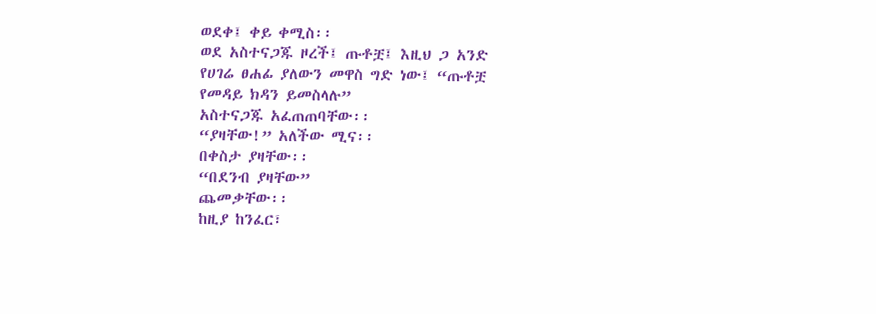ወደቀ፤ ቀይ ቀሚስ፡፡
ወደ አስተናጋጁ ዞረች፤ ጡቶቿ፤ እዚህ ጋ አንድ
የሀገሬ ፀሐፊ ያለውን መዋስ ግድ ነው፤ “ጡቶቿ
የመዳይ ክዳን ይመስላሉ”
አስተናጋጁ አፈጠጠባቸው፡፡
“ያዛቸው!” አለችው ሚና፡፡
በቀስታ ያዛቸው፡፡
“በደንብ ያዛቸው”
ጨመቃቸው፡፡
ከዚያ ከንፈር፣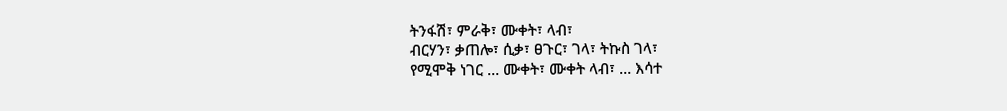ትንፋሽ፣ ምራቅ፣ ሙቀት፣ ላብ፣
ብርሃን፣ ቃጠሎ፣ ሲቃ፣ ፀጉር፣ ገላ፣ ትኩስ ገላ፣
የሚሞቅ ነገር … ሙቀት፣ ሙቀት ላብ፣ … እሳተ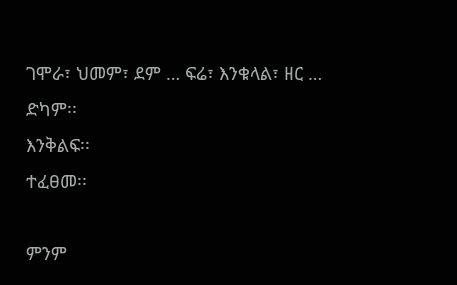ገሞራ፣ ህመም፣ ደም … ፍሬ፣ እንቁላል፣ ዘር …
ድካም፡፡
እንቅልፍ፡፡
ተፈፀመ፡፡

ምንም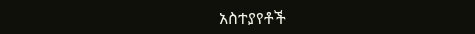አስተያየቶች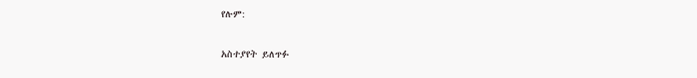የሉም:

አስተያየት ይለጥፉ